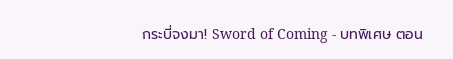กระบี่จงมา! Sword of Coming - บทพิเศษ ตอน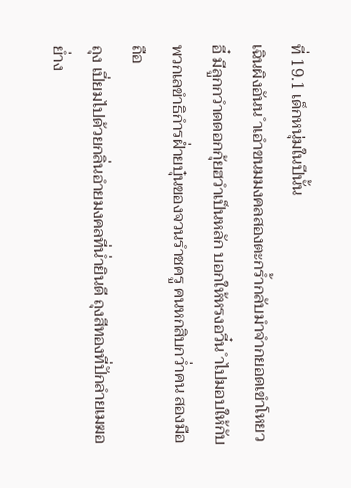ที่ 19.1 เด็กหนุ่มในปีนั้น
เฉินผิงอันน ำเอำขนมมงคลสองตะกร้ำกลับมำจำกยอดเขำโหยว
อี๋ มีลูกกวำดดอกกุ้ยฮวำเป็นหลัก บอกให้หรงอวี๋น ำไปมอบให้กับ
พวกเลขำธิกำรฝ่ำยบุ๋นของจวนรำชครู คนหกสิบกว่ำคน สองมือถือ
ถุง เปี่ยมไปด้วยกลิ่นอำยมงคลที่น่ำยินดี ถุงสีทองที่ปักลำยเมฆอย่ำง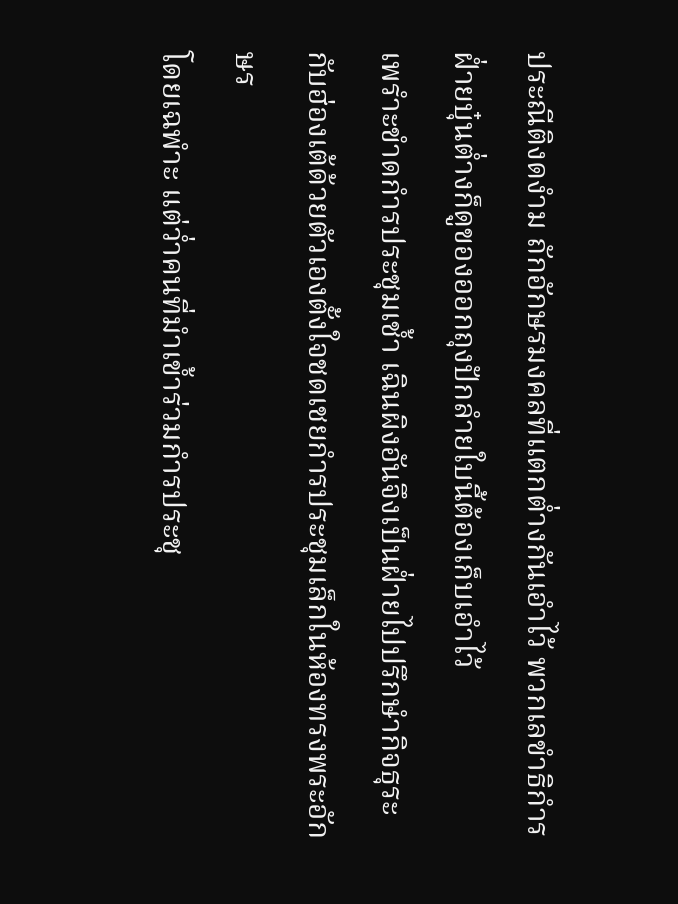ประณีติงดงำม ถักอักษรมงคลที่แตกต่ำงกันเอำไว้ พวกเลขำธิกำร
ฝ่ำยบุ๋นต่ำงก็ดูของออกถุงปักลำยใบนี้ต้องเก็บเอำไว้
เพรำะขำดกำรประชุมเช้ำ เฉินผิงอันจึงเป็นฝ่ำยไปปรึกษำกิจธุระ
กับฮ่องเต้ด้วยตัวเองตั้งใจชดเชยกำรประชุมเล็กในห้องทรงพระอักษร
โดยเฉพำะ แต่ว่ำคนที่มำเข้ำร่วมกำรประชุ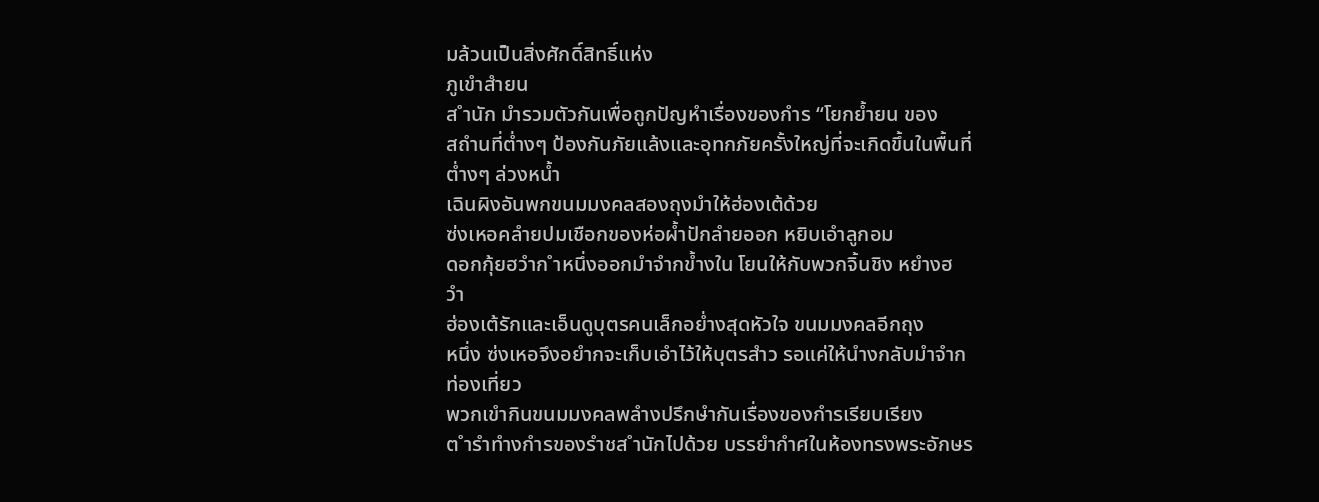มล้วนเป็นสิ่งศักดิ์สิทธิ์แห่ง
ภูเขำสำยน
ส ำนัก มำรวมตัวกันเพื่อถูกปัญหำเรื่องของกำร “โยกย้ำยน ของ
สถำนที่ต่ำงๆ ป้องกันภัยแล้งและอุทกภัยครั้งใหญ่ที่จะเกิดขึ้นในพื้นที่
ต่ำงๆ ล่วงหน้ำ
เฉินผิงอันพกขนมมงคลสองถุงมำให้ฮ่องเต้ด้วย
ซ่งเหอคลำยปมเชือกของห่อผ้ำปักลำยออก หยิบเอำลูกอม
ดอกกุ้ยฮวำก ำหนึ่งออกมำจำกข้ำงใน โยนให้กับพวกจิ้นชิง หยำงฮ
วำ
ฮ่องเต้รักและเอ็นดูบุตรคนเล็กอย่ำงสุดหัวใจ ขนมมงคลอีกถุง
หนึ่ง ซ่งเหอจึงอยำกจะเก็บเอำไว้ให้บุตรสำว รอแค่ให้นำงกลับมำจำก
ท่องเที่ยว
พวกเขำกินขนมมงคลพลำงปรึกษำกันเรื่องของกำรเรียบเรียง
ต ำรำทำงกำรของรำชส ำนักไปด้วย บรรยำกำศในห้องทรงพระอักษร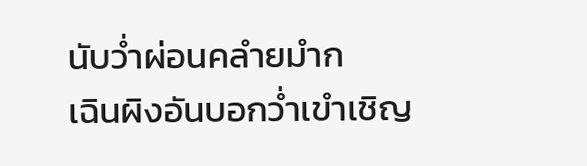นับว่ำผ่อนคลำยมำก
เฉินผิงอันบอกว่ำเขำเชิญ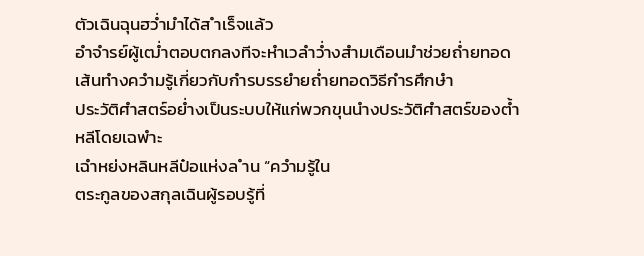ตัวเฉินฉุนฮว่ำมำได้ส ำเร็จแล้ว
อำจำรย์ผู้เฒ่ำตอบตกลงทีจะหำเวลำว่ำงสำมเดือนมำช่วยถ่ำยทอด
เส้นทำงควำมรู้เกี่ยวกับกำรบรรยำยถ่ำยทอดวิธีกำรศึกษำ
ประวัติศำสตร์อย่ำงเป็นระบบให้แก่พวกขุนนำงประวัติศำสตร์ของต้ำ
หลีโดยเฉพำะ
เฉำหย่งหลินหลีป๋อแห่งล ำน “ควำมรู้ใน
ตระกูลของสกุลเฉินผู้รอบรู้ที่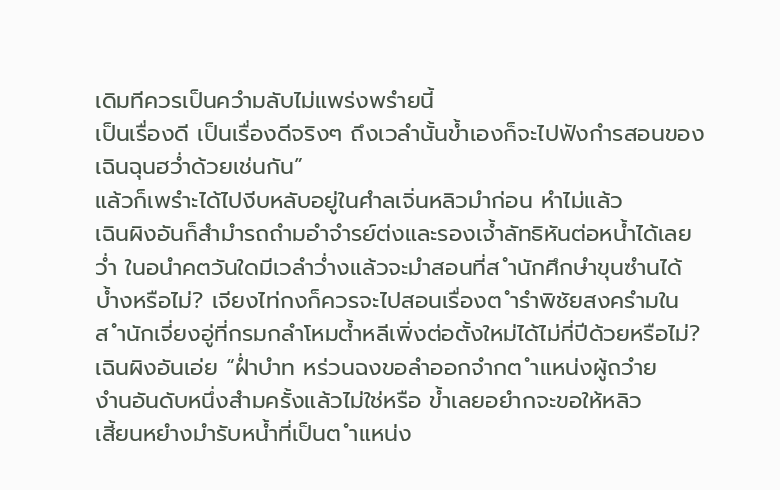เดิมทีควรเป็นควำมลับไม่แพร่งพรำยนี้
เป็นเรื่องดี เป็นเรื่องดีจริงๆ ถึงเวลำนั้นข้ำเองก็จะไปฟังกำรสอนของ
เฉินฉุนฮว่ำด้วยเช่นกัน”
แล้วก็เพรำะได้ไปงีบหลับอยู่ในศำลเจิ่นหลิวมำก่อน หำไม่แล้ว
เฉินผิงอันก็สำมำรถถำมอำจำรย์ต่งและรองเจ้ำลัทธิหันต่อหน้ำได้เลย
ว่ำ ในอนำคตวันใดมีเวลำว่ำงแล้วจะมำสอนที่ส ำนักศึกษำขุนซำนได้
บ้ำงหรือไม่? เจียงไท่กงก็ควรจะไปสอนเรื่องต ำรำพิชัยสงครำมใน
ส ำนักเจี่ยงอู่ที่กรมกลำโหมต้ำหลีเพิ่งต่อตั้งใหม่ได้ไม่กี่ปีด้วยหรือไม่?
เฉินผิงอันเอ่ย “ฝ่ำบำท หร่วนฉงขอลำออกจำกต ำแหน่งผู้ถวำย
งำนอันดับหนึ่งสำมครั้งแล้วไม่ใช่หรือ ข้ำเลยอยำกจะขอให้หลิว
เสี้ยนหยำงมำรับหน้ำที่เป็นต ำแหน่ง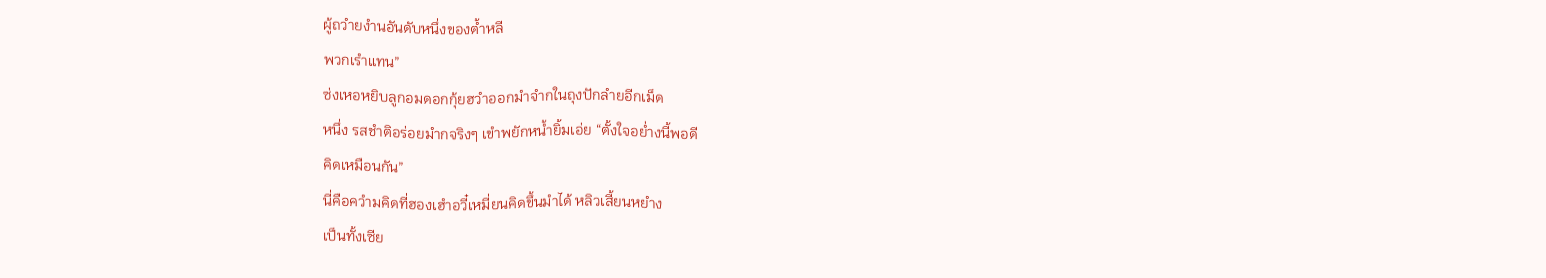ผู้ถวำยงำนอันดับหนึ่งของต้ำหลี
พวกเรำแทน”
ซ่งเหอหยิบลูกอมดอกกุ้ยฮวำออกมำจำกในถุงปักลำยอีกเม็ด
หนึ่ง รสชำติอร่อยมำกจริงๆ เขำพยักหน้ำยิ้มเอ่ย “ตั้งใจอย่ำงนี้พอดี
คิดเหมือนกัน”
นี่คือควำมคิดที่ฮองเฮำอวี๋เหมี่ยนคิดขึ้นมำได้ หลิวเสี้ยนหยำง
เป็นทั้งเซีย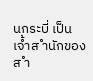นกระบี่ เป็นเจ้ำส ำนักของส ำ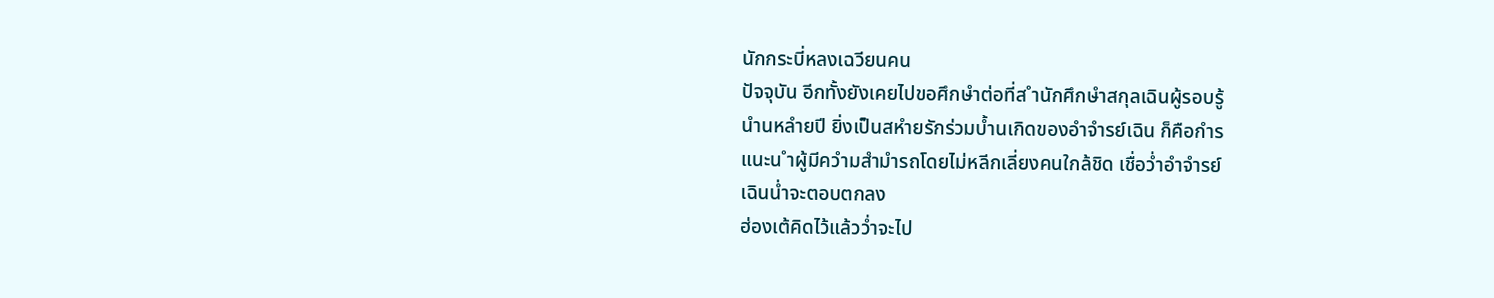นักกระบี่หลงเฉวียนคน
ปัจจุบัน อีกทั้งยังเคยไปขอศึกษำต่อที่ส ำนักศึกษำสกุลเฉินผู้รอบรู้
นำนหลำยปี ยิ่งเป็นสหำยรักร่วมบ้ำนเกิดของอำจำรย์เฉิน ก็คือกำร
แนะน ำผู้มีควำมสำมำรถโดยไม่หลีกเลี่ยงคนใกล้ชิด เชื่อว่ำอำจำรย์
เฉินน่ำจะตอบตกลง
ฮ่องเต้คิดไว้แล้วว่ำจะไป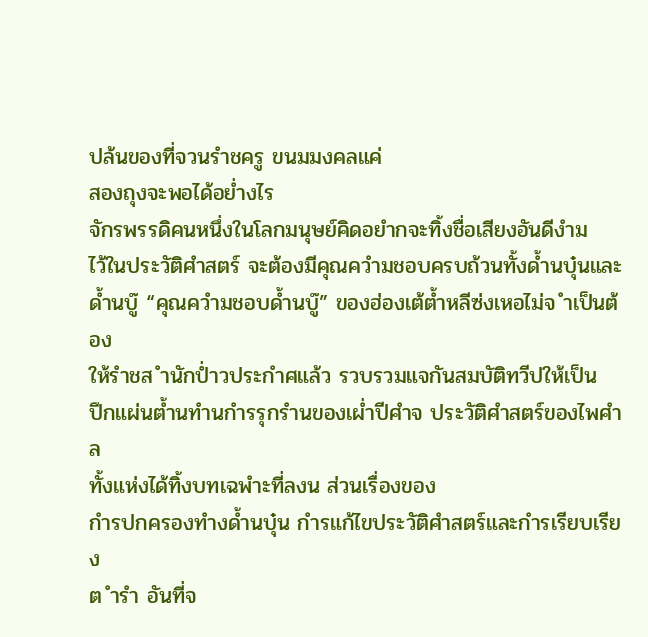ปล้นของที่จวนรำชครู ขนมมงคลแค่
สองถุงจะพอได้อย่ำงไร
จักรพรรดิคนหนึ่งในโลกมนุษย์คิดอยำกจะทิ้งชื่อเสียงอันดีงำม
ไว้ในประวัติศำสตร์ จะต้องมีคุณควำมชอบครบถ้วนทั้งด้ำนบุ๋นและ
ด้ำนบู๊ “คุณควำมชอบด้ำนบู๊” ของฮ่องเต้ต้ำหลีซ่งเหอไม่จ ำเป็นต้อง
ให้รำชส ำนักป่ำวประกำศแล้ว รวบรวมแจกันสมบัติทวีปให้เป็น
ปึกแผ่นต้ำนทำนกำรรุกรำนของเผ่ำปีศำจ ประวัติศำสตร์ของไพศำล
ทั้งแห่งได้ทิ้งบทเฉพำะที่ลงน ส่วนเรื่องของ
กำรปกครองทำงด้ำนบุ๋น กำรแก้ไขประวัติศำสตร์และกำรเรียบเรียง
ต ำรำ อันที่จ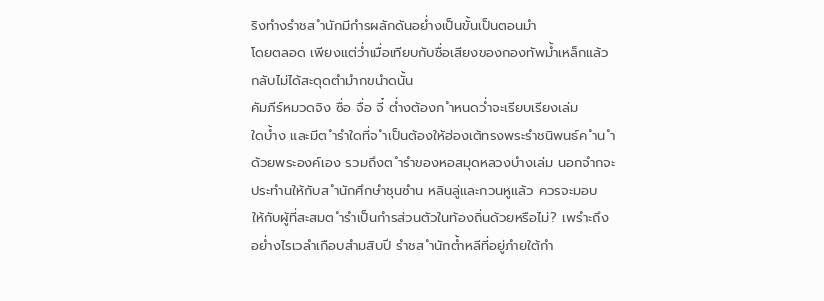ริงทำงรำชส ำนักมีกำรผลักดันอย่ำงเป็นขั้นเป็นตอนมำ
โดยตลอด เพียงแต่ว่ำเมื่อเทียบกับชื่อเสียงของกองทัพม้ำเหล็กแล้ว
กลับไม่ได้สะดุดตำมำกขนำดนั้น
คัมภีร์หมวดจิง ซื่อ จื่อ จี๋ ต่ำงต้องก ำหนดว่ำจะเรียบเรียงเล่ม
ใดบ้ำง และมีต ำรำใดที่จ ำเป็นต้องให้ฮ่องเต้ทรงพระรำชนิพนธ์ค ำน ำ
ด้วยพระองค์เอง รวมถึงต ำรำของหอสมุดหลวงบำงเล่ม นอกจำกจะ
ประทำนให้กับส ำนักศึกษำชุนซำน หลินลู่และกวนหูแล้ว ควรจะมอบ
ให้กับผู้ที่สะสมต ำรำเป็นกำรส่วนตัวในท้องถิ่นด้วยหรือไม่? เพรำะถึง
อย่ำงไรเวลำเกือบสำมสิบปี รำชส ำนักต้ำหลีที่อยู่ภำยใต้กำ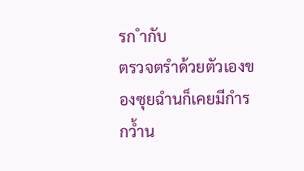รก ำกับ
ตรวจตรำด้วยตัวเองของซุยฉำนก็เคยมีกำรกว้ำน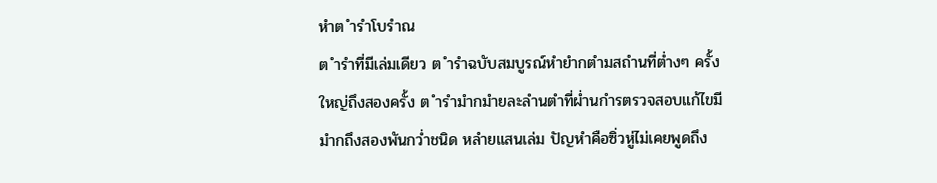หำต ำรำโบรำณ
ต ำรำที่มีเล่มเดียว ต ำรำฉบับสมบูรณ์หำยำกตำมสถำนที่ต่ำงๆ ครั้ง
ใหญ่ถึงสองครั้ง ต ำรำมำกมำยละลำนตำที่ผ่ำนกำรตรวจสอบแก้ไขมี
มำกถึงสองพันกว่ำชนิด หลำยแสนเล่ม ปัญหำคือซิ่วหู่ไม่เคยพูดถึง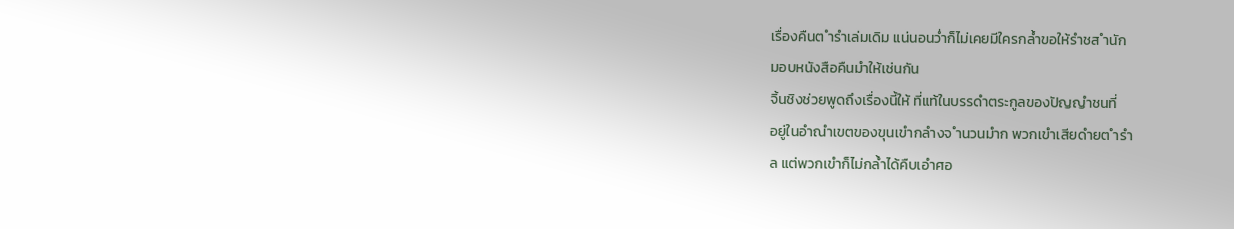เรื่องคืนต ำรำเล่มเดิม แน่นอนว่ำก็ไม่เคยมีใครกล้ำขอให้รำชส ำนัก
มอบหนังสือคืนมำให้เช่นกัน
จิ้นชิงช่วยพูดถึงเรื่องนี้ให้ ที่แท้ในบรรดำตระกูลของปัญญำชนที่
อยู่ในอำณำเขตของขุนเขำกลำงจ ำนวนมำก พวกเขำเสียดำยต ำรำ
ล แต่พวกเขำก็ไม่กล้ำได้คืบเอำศอ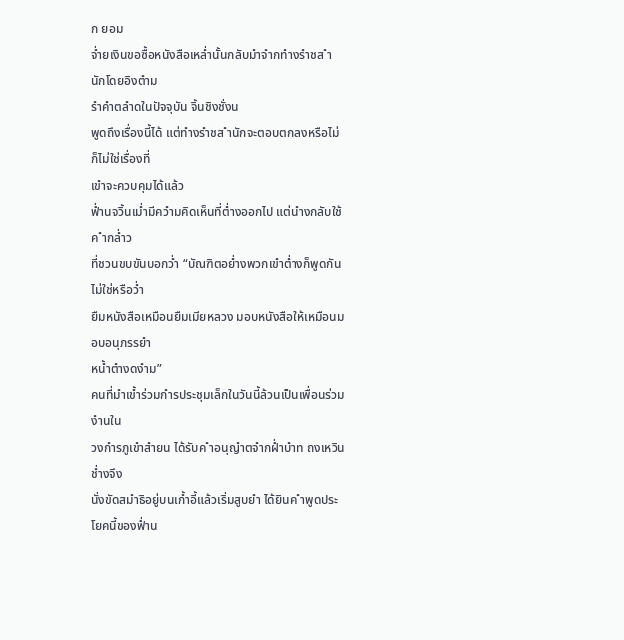ก ยอม
จ่ำยเงินขอซื้อหนังสือเหล่ำนั้นกลับมำจำกทำงรำชส ำนักโดยอิงตำม
รำคำตลำดในปัจจุบัน จิ้นชิงชั่งน
พูดถึงเรื่องนี้ได้ แต่ทำงรำชส ำนักจะตอบตกลงหรือไม่ ก็ไม่ใช่เรื่องที่
เขำจะควบคุมได้แล้ว
ฟ่ำนจวิ้นเม่ำมีควำมคิดเห็นที่ต่ำงออกไป แต่นำงกลับใช้ค ำกล่ำว
ที่ชวนขบขันบอกว่ำ “บัณฑิตอย่ำงพวกเขำต่ำงก็พูดกันไม่ใช่หรือว่ำ
ยืมหนังสือเหมือนยืมเมียหลวง มอบหนังสือให้เหมือนมอบอนุภรรยำ
หน้ำตำงดงำม”
คนที่มำเข้ำร่วมกำรประชุมเล็กในวันนี้ล้วนเป็นเพื่อนร่วมงำนใน
วงกำรภูเขำสำยน ได้รับค ำอนุญำตจำกฝ่ำบำท ถงเหวินช่ำงจึง
นั่งขัดสมำธิอยู่บนเก้ำอี้แล้วเริ่มสูบยำ ได้ยินค ำพูดประโยคนี้ของฟ่ำน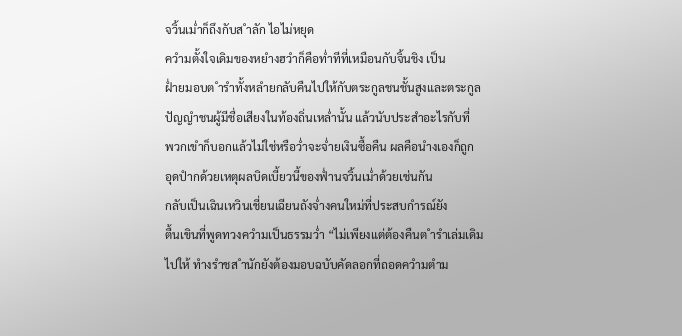จวิ้นเม่ำก็ถึงกับส ำลัก ไอไม่หยุด
ควำมตั้งใจเดิมของหยำงฮวำก็คือท่ำทีที่เหมือนกับจิ้นชิง เป็น
ฝ่ำยมอบต ำรำทั้งหลำยกลับคืนไปให้กับตระกูลชนชั้นสูงและตระกูล
ปัญญำชนผู้มีชื่อเสียงในท้องถิ่นเหล่ำนั้น แล้วนับประสำอะไรกับที่
พวกเขำก็บอกแล้วไม่ใช่หรือว่ำจะจ่ำยเงินซื้อคืน ผลคือนำงเองก็ถูก
อุดปำกด้วยเหตุผลบิดเบี้ยวนี้ของฟ่ำนจวิ้นเม่ำด้วยเช่นกัน
กลับเป็นเฉินเหวินเชี่ยนเฉียนถังจ่ำงคนใหม่ที่ประสบกำรณ์ยัง
ตื้นเขินที่พูดทวงควำมเป็นธรรมว่ำ “ไม่เพียงแต่ต้องคืนต ำรำเล่มเดิม
ไปให้ ทำงรำชส ำนักยังต้องมอบฉบับคัดลอกที่ถอดควำมตำม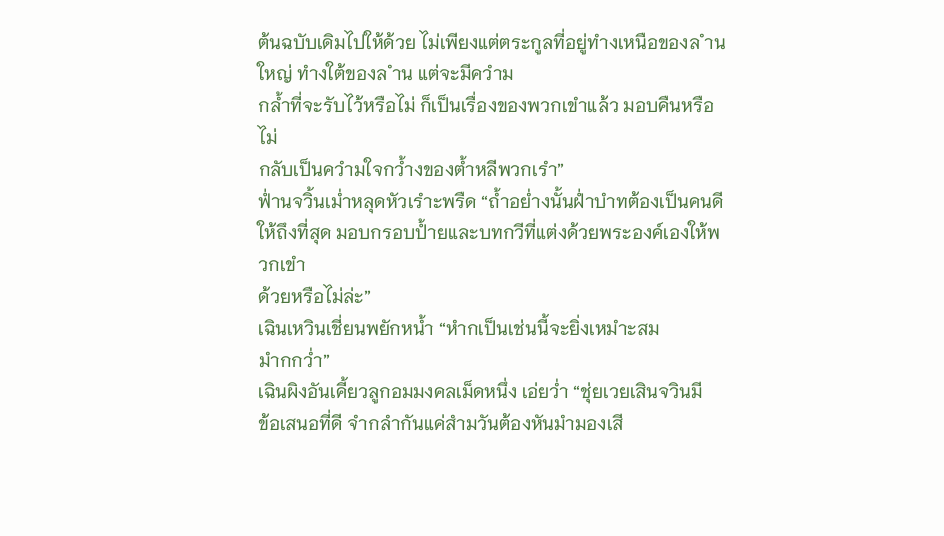ต้นฉบับเดิมไปให้ด้วย ไม่เพียงแต่ตระกูลที่อยู่ทำงเหนือของล ำน
ใหญ่ ทำงใต้ของล ำน แต่จะมีควำม
กล้ำที่จะรับไว้หรือไม่ ก็เป็นเรื่องของพวกเขำแล้ว มอบคืนหรือไม่
กลับเป็นควำมใจกว้ำงของต้ำหลีพวกเรำ”
ฟ่ำนจวิ้นเม่ำหลุดหัวเรำะพรืด “ถ้ำอย่ำงนั้นฝ่ำบำทต้องเป็นคนดี
ให้ถึงที่สุด มอบกรอบป้ำยและบทกวีที่แต่งด้วยพระองค์เองให้พวกเขำ
ด้วยหรือไม่ล่ะ”
เฉินเหวินเชี่ยนพยักหน้ำ “หำกเป็นเช่นนี้จะยิ่งเหมำะสม
มำกกว่ำ”
เฉินผิงอันเคี้ยวลูกอมมงคลเม็ดหนึ่ง เอ่ยว่ำ “ชุ่ยเวยเสินจวินมี
ข้อเสนอที่ดี จำกลำกันแค่สำมวันต้องหันมำมองเสี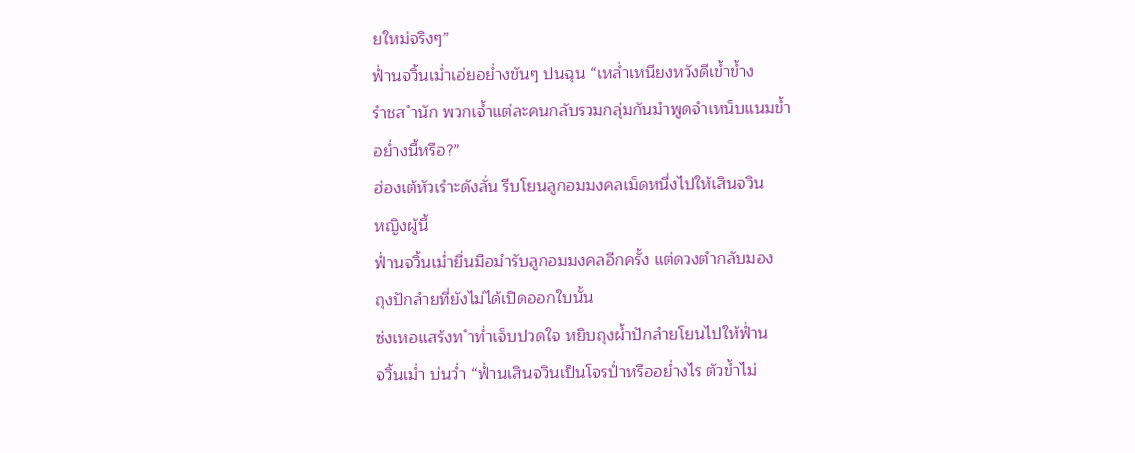ยใหม่จริงๆ”
ฟ่ำนจวิ้นเม่ำเอ่ยอย่ำงขันๆ ปนฉุน “เหล่ำเหนียงหวังดีเข้ำข้ำง
รำชส ำนัก พวกเจ้ำแต่ละคนกลับรวมกลุ่มกันมำพูดจำเหน็บแนมข้ำ
อย่ำงนี้หรือ?”
ฮ่องเต้หัวเรำะดังลั่น รีบโยนลูกอมมงคลเม็ดหนึ่งไปให้เสินจวิน
หญิงผู้นี้
ฟ่ำนจวิ้นเม่ำยื่นมือมำรับลูกอมมงคลอีกครั้ง แต่ดวงตำกลับมอง
ถุงปักลำยที่ยังไม่ได้เปิดออกใบนั้น
ซ่งเหอแสร้งท ำท่ำเจ็บปวดใจ หยิบถุงผ้ำปักลำยโยนไปให้ฟ่ำน
จวิ้นเม่ำ บ่นว่ำ “ฟ่ำนเสินจวินเป็นโจรป่ำหรืออย่ำงไร ตัวข้ำไม่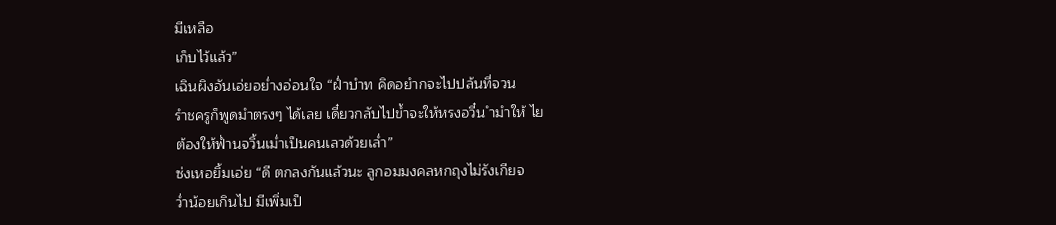มีเหลือ
เก็บไว้แล้ว”
เฉินผิงอันเอ่ยอย่ำงอ่อนใจ “ฝ่ำบำท คิดอยำกจะไปปล้นที่จวน
รำชครูก็พูดมำตรงๆ ได้เลย เดี๋ยวกลับไปข้ำจะให้หรงอวี๋น ำมำให้ ไย
ต้องให้ฟ่ำนจวิ้นเม่ำเป็นคนเลวด้วยเล่ำ”
ซ่งเหอยิ้มเอ่ย “ดี ตกลงกันแล้วนะ ลูกอมมงคลหกถุงไม่รังเกียจ
ว่ำน้อยเกินไป มีเพิ่มเป็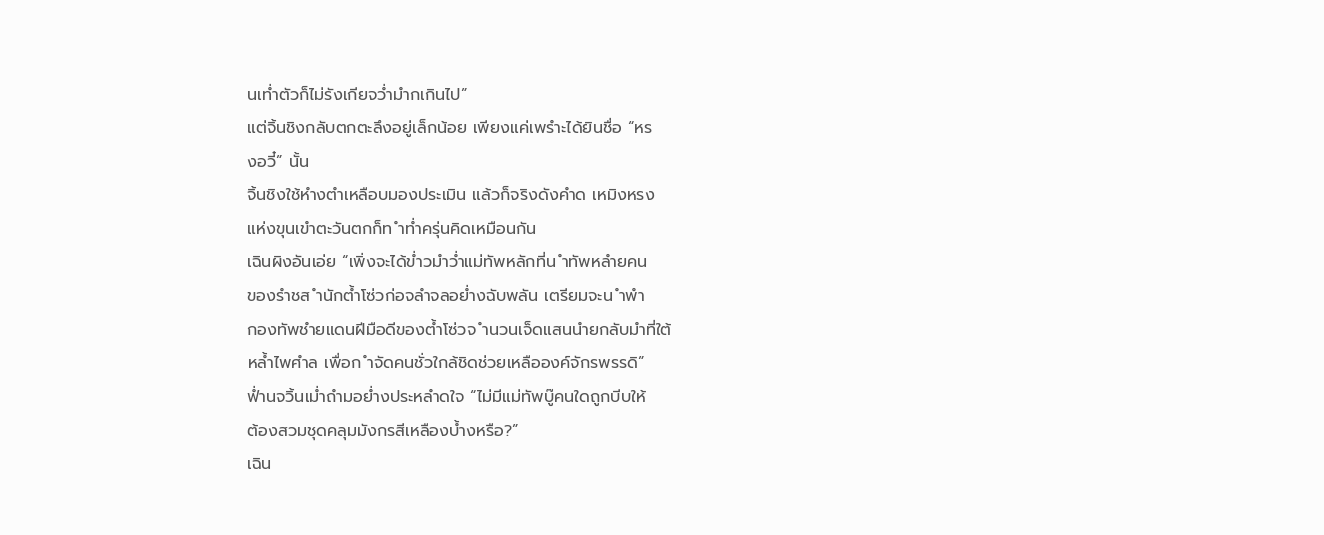นเท่ำตัวก็ไม่รังเกียจว่ำมำกเกินไป”
แต่จิ้นชิงกลับตกตะลึงอยู่เล็กน้อย เพียงแค่เพรำะได้ยินชื่อ “หร
งอวี๋” นั้น
จิ้นชิงใช้หำงตำเหลือบมองประเมิน แล้วก็จริงดังคำด เหมิงหรง
แห่งขุนเขำตะวันตกก็ท ำท่ำครุ่นคิดเหมือนกัน
เฉินผิงอันเอ่ย “เพิ่งจะได้ข่ำวมำว่ำแม่ทัพหลักที่น ำทัพหลำยคน
ของรำชส ำนักต้ำโซ่วก่อจลำจลอย่ำงฉับพลัน เตรียมจะน ำพำ
กองทัพชำยแดนฝีมือดีของต้ำโซ่วจ ำนวนเจ็ดแสนนำยกลับมำที่ใต้
หล้ำไพศำล เพื่อก ำจัดคนชั่วใกล้ชิดช่วยเหลือองค์จักรพรรดิ”
ฟ่ำนจวิ้นเม่ำถำมอย่ำงประหลำดใจ “ไม่มีแม่ทัพบู๊คนใดถูกบีบให้
ต้องสวมชุดคลุมมังกรสีเหลืองบ้ำงหรือ?”
เฉิน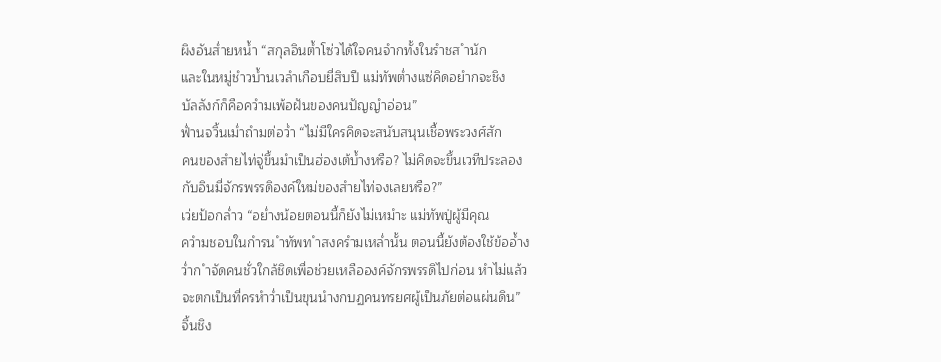ผิงอันส่ำยหน้ำ “สกุลอินต้ำโซ่วได้ใจคนจำกทั้งในรำชส ำนัก
และในหมู่ชำวบ้ำนเวลำเกือบยี่สิบปี แม่ทัพต่ำงแซ่คิดอยำกจะชิง
บัลลังก์ก็คือควำมเพ้อฝันของคนปัญญำอ่อน”
ฟ่ำนจวิ้นเม่ำถำมต่อว่ำ “ไม่มีใครคิดจะสนับสนุนเชื้อพระวงศ์สัก
คนของสำยไท่จู่ขึ้นมำเป็นฮ่องเต้บ้ำงหรือ? ไม่คิดจะขึ้นเวทีประลอง
กับอินมี่จักรพรรดิองค์ใหม่ของสำยไท่จงเลยหรือ?”
เว่ยป้อกล่ำว “อย่ำงน้อยตอนนี้ก็ยังไม่เหมำะ แม่ทัพปู่ผู้มีคุณ
ควำมชอบในกำรน ำทัพท ำสงครำมเหล่ำนั้น ตอนนี้ยังต้องใช้ข้ออ้ำง
ว่ำก ำจัดคนชั่วใกล้ชิดเพื่อช่วยเหลือองค์จักรพรรดิไปก่อน หำไม่แล้ว
จะตกเป็นที่ครหำว่ำเป็นขุนนำงกบฏคนทรยศผู้เป็นภัยต่อแผ่นดิน”
จิ้นชิง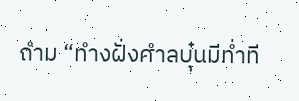ถำม “ทำงฝั่งศำลบุ๋นมีท่ำที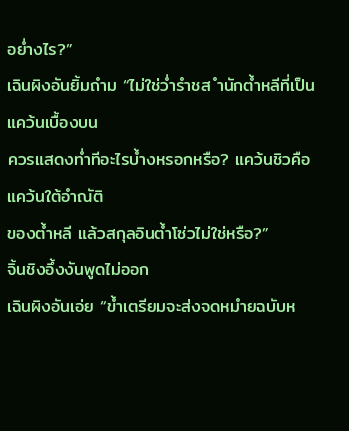อย่ำงไร?”
เฉินผิงอันยิ้มถำม “ไม่ใช่ว่ำรำชส ำนักต้ำหลีที่เป็นแคว้นเบื้องบน
ควรแสดงท่ำทีอะไรบ้ำงหรอกหรือ? แคว้นชิวคือแคว้นใต้อำณัติ
ของต้ำหลี แล้วสกุลอินต้ำโซ่วไม่ใช่หรือ?”
จิ้นชิงอึ้งงันพูดไม่ออก
เฉินผิงอันเอ่ย “ข้ำเตรียมจะส่งจดหมำยฉบับห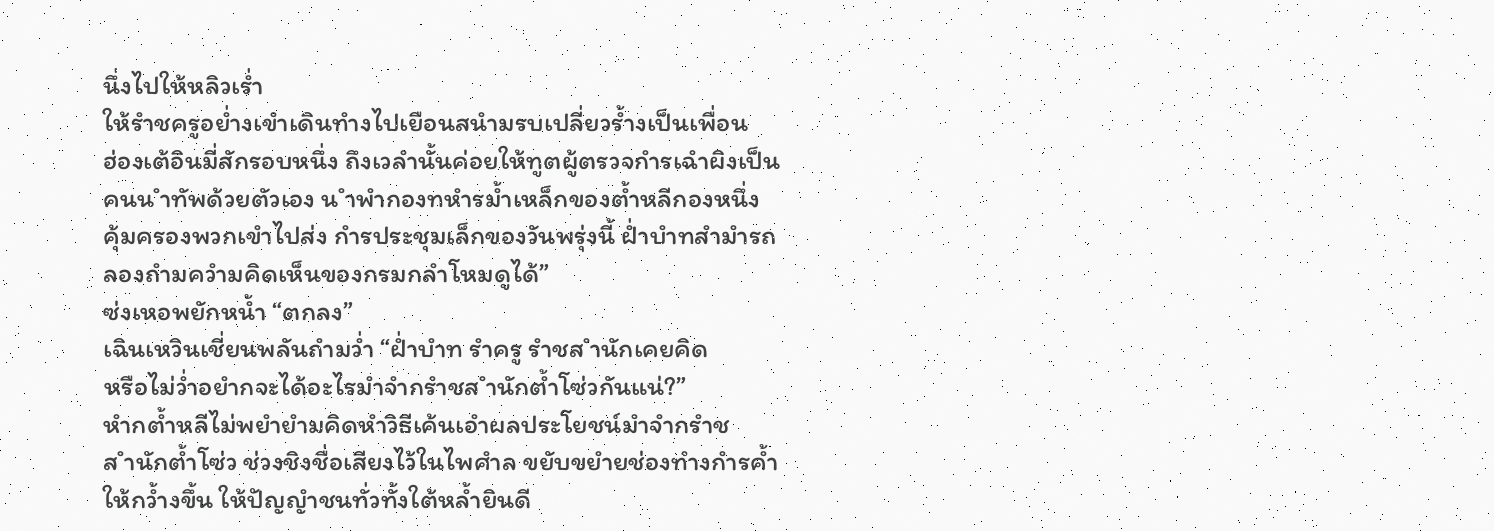นึ่งไปให้หลิวเร่ำ
ให้รำชครูอย่ำงเขำเดินทำงไปเยือนสนำมรบเปลี่ยวร้ำงเป็นเพื่อน
ฮ่องเต้อินมี่สักรอบหนึ่ง ถึงเวลำนั้นค่อยให้ทูตผู้ตรวจกำรเฉำผิงเป็น
คนน ำทัพด้วยตัวเอง น ำพำกองทหำรม้ำเหล็กของต้ำหลีกองหนึ่ง
คุ้มครองพวกเขำไปส่ง กำรประชุมเล็กของวันพรุ่งนี้ ฝ่ำบำทสำมำรถ
ลองถำมควำมคิดเห็นของกรมกลำโหมดูได้”
ซ่งเหอพยักหน้ำ “ตกลง”
เฉินเหวินเชี่ยนพลันถำมว่ำ “ฝ่ำบำท รำครู รำชส ำนักเคยคิด
หรือไม่ว่ำอยำกจะได้อะไรมำจำกรำชส ำนักต้ำโซ่วกันแน่?”
หำกต้ำหลีไม่พยำยำมคิดหำวิธีเค้นเอำผลประโยชน์มำจำกรำช
ส ำนักต้ำโซ่ว ช่วงชิงชื่อเสียงไว้ในไพศำล ขยับขยำยช่องทำงกำรค้ำ
ให้กว้ำงขึ้น ให้ปัญญำชนทั่วทั้งใต้หล้ำยินดี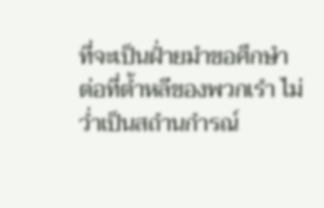ที่จะเป็นฝ่ำยมำขอศึกษำ
ต่อที่ต้ำหลีของพวกเรำ ไม่ว่ำเป็นสถำนกำรณ์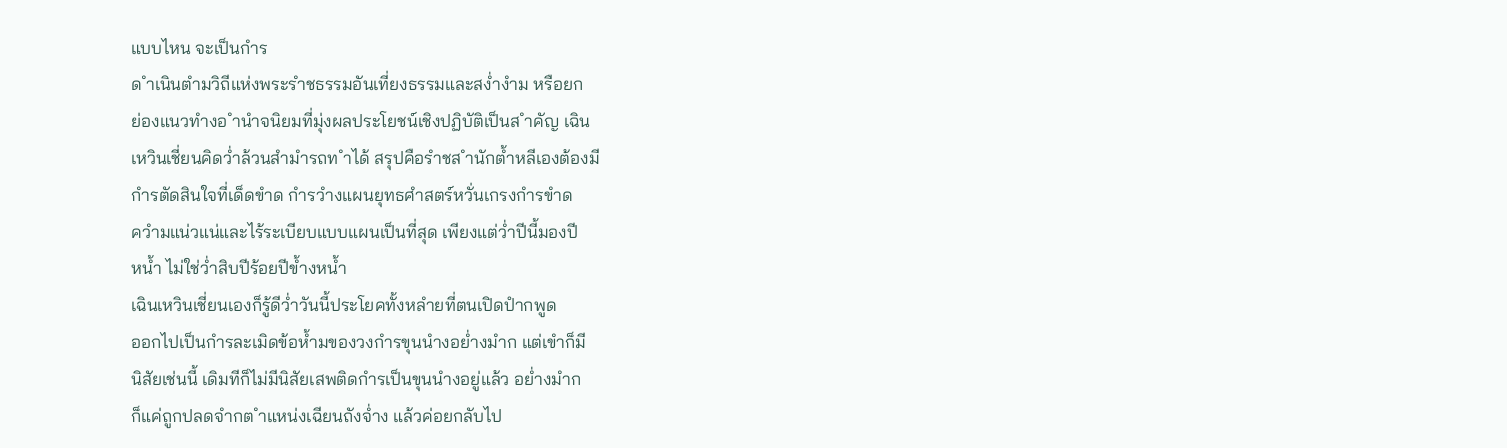แบบไหน จะเป็นกำร
ด ำเนินตำมวิถีแห่งพระรำชธรรมอันเที่ยงธรรมและสง่ำงำม หรือยก
ย่องแนวทำงอ ำนำจนิยมที่มุ่งผลประโยชน์เชิงปฏิบัติเป็นส ำคัญ เฉิน
เหวินเชี่ยนคิดว่ำล้วนสำมำรถท ำได้ สรุปคือรำชส ำนักต้ำหลีเองต้องมี
กำรตัดสินใจที่เด็ดขำด กำรวำงแผนยุทธศำสตร์หวั่นเกรงกำรขำด
ควำมแน่วแน่และไร้ระเบียบแบบแผนเป็นที่สุด เพียงแต่ว่ำปีนี้มองปี
หน้ำ ไม่ใช่ว่ำสิบปีร้อยปีข้ำงหน้ำ
เฉินเหวินเชี่ยนเองก็รู้ดีว่ำวันนี้ประโยคทั้งหลำยที่ตนเปิดปำกพูด
ออกไปเป็นกำรละเมิดข้อห้ำมของวงกำรขุนนำงอย่ำงมำก แต่เขำก็มี
นิสัยเช่นนี้ เดิมทีก็ไม่มีนิสัยเสพติดกำรเป็นขุนนำงอยู่แล้ว อย่ำงมำก
ก็แค่ถูกปลดจำกต ำแหน่งเฉียนถังจ่ำง แล้วค่อยกลับไป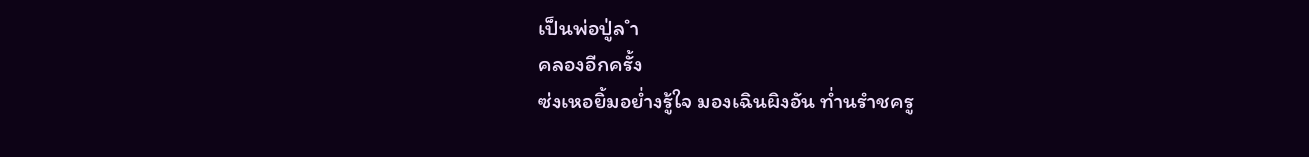เป็นพ่อปู่ล ำ
คลองอีกครั้ง
ซ่งเหอยิ้มอย่ำงรู้ใจ มองเฉินผิงอัน ท่ำนรำชครู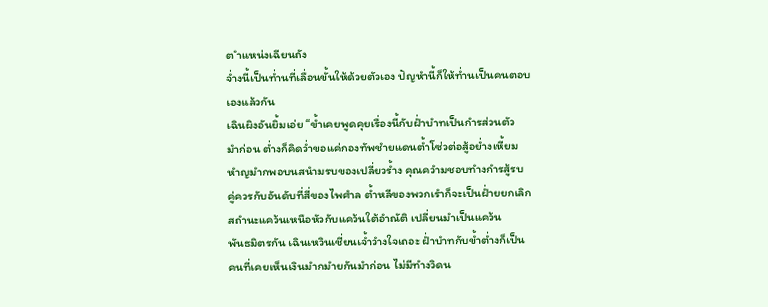ต ำแหน่งเฉียนถัง
จ่ำงนี้เป็นท่ำนที่เลื่อนขั้นให้ด้วยตัวเอง ปัญหำนี้ก็ให้ท่ำนเป็นคนตอบ
เองแล้วกัน
เฉินผิงอันยิ้มเอ่ย “ข้ำเคยพูดคุยเรื่องนี้กับฝ่ำบำทเป็นกำรส่วนตัว
มำก่อน ต่ำงก็คิดว่ำขอแค่กองทัพชำยแดนต้ำโซ่วต่อสู้อย่ำงเหี้ยม
หำญมำกพอบนสนำมรบของเปลี่ยวร้ำง คุณควำมชอบทำงกำรสู้รบ
คู่ควรกับอันดับที่สี่ของไพศำล ต้ำหลีของพวกเรำก็จะเป็นฝ่ำยยกเลิก
สถำนะแคว้นเหนือหัวกับแคว้นใต้อำณัติ เปลี่ยนมำเป็นแคว้น
พันธมิตรกัน เฉินเหวินเชี่ยนเจ้ำวำงใจเถอะ ฝ่ำบำทกับข้ำต่ำงก็เป็น
คนที่เคยเห็นเงินมำกมำยกันมำก่อน ไม่มีทำงวิดน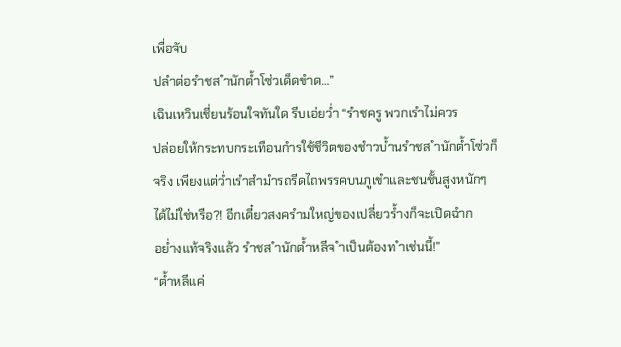เพื่อจับ
ปลำต่อรำชส ำนักต้ำโซ่วเด็ดขำด…”
เฉินเหวินเชี่ยนร้อนใจทันใด รีบเอ่ยว่ำ “รำชครู พวกเรำไม่ควร
ปล่อยให้กระทบกระเทือนกำรใช้ชีวิตของชำวบ้ำนรำชส ำนักต้ำโซ่วก็
จริง เพียงแต่ว่ำเรำสำมำรถรีดไถพรรคบนภูเขำและชนชั้นสูงหนักๆ
ได้ไม่ใช่หรือ?! อีกเดี๋ยวสงครำมใหญ่ของเปลี่ยวร้ำงก็จะเปิดฉำก
อย่ำงแท้จริงแล้ว รำชส ำนักต้ำหลีจ ำเป็นต้องท ำเช่นนี้!”
“ต้ำหลีแค่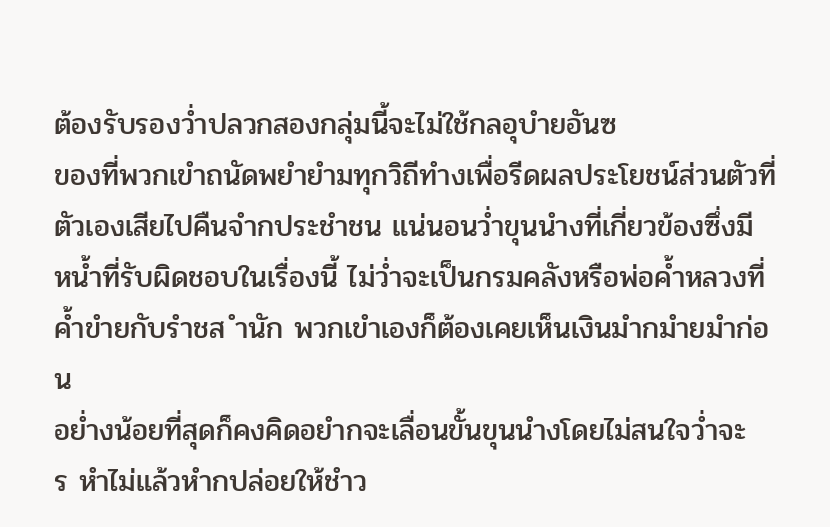ต้องรับรองว่ำปลวกสองกลุ่มนี้จะไม่ใช้กลอุบำยอันซ
ของที่พวกเขำถนัดพยำยำมทุกวิถีทำงเพื่อรีดผลประโยชน์ส่วนตัวที่
ตัวเองเสียไปคืนจำกประชำชน แน่นอนว่ำขุนนำงที่เกี่ยวข้องซึ่งมี
หน้ำที่รับผิดชอบในเรื่องนี้ ไม่ว่ำจะเป็นกรมคลังหรือพ่อค้ำหลวงที่
ค้ำขำยกับรำชส ำนัก พวกเขำเองก็ต้องเคยเห็นเงินมำกมำยมำก่อน
อย่ำงน้อยที่สุดก็คงคิดอยำกจะเลื่อนขั้นขุนนำงโดยไม่สนใจว่ำจะ
ร หำไม่แล้วหำกปล่อยให้ชำว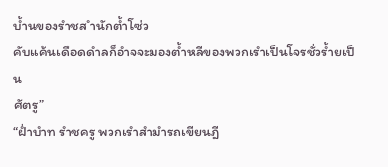บ้ำนของรำชส ำนักต้ำโซ่ว
คับแค้นเดือดดำลก็อำจจะมองต้ำหลีของพวกเรำเป็นโจรชั่วร้ำยเป็น
ศัตรู”
“ฝ่ำบำท รำชครู พวกเรำสำมำรถเขียนฎี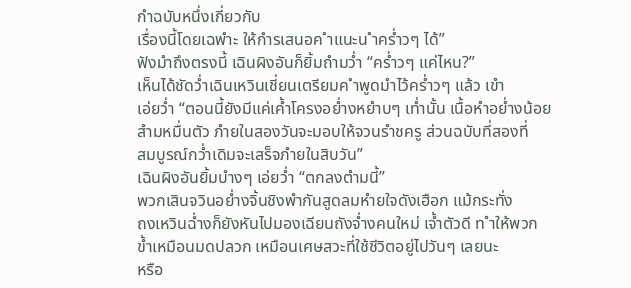กำฉบับหนึ่งเกี่ยวกับ
เรื่องนี้โดยเฉพำะ ให้กำรเสนอค ำแนะน ำคร่ำวๆ ได้”
ฟังมำถึงตรงนี้ เฉินผิงอันก็ยิ้มถำมว่ำ “คร่ำวๆ แค่ไหน?”
เห็นได้ชัดว่ำเฉินเหวินเชี่ยนเตรียมค ำพูดมำไว้คร่ำวๆ แล้ว เขำ
เอ่ยว่ำ “ตอนนี้ยังมีแค่เค้ำโครงอย่ำงหยำบๆ เท่ำนั้น เนื้อหำอย่ำงน้อย
สำมหมื่นตัว ภำยในสองวันจะมอบให้จวนรำชครู ส่วนฉบับที่สองที่
สมบูรณ์กว่ำเดิมจะเสร็จภำยในสิบวัน”
เฉินผิงอันยิ้มบำงๆ เอ่ยว่ำ “ตกลงตำมนี้”
พวกเสินจวินอย่ำงจิ้นชิงพำกันสูดลมหำยใจดังเฮือก แม้กระทั่ง
ถงเหวินฉ่ำงก็ยังหันไปมองเฉียนถังจ่ำงคนใหม่ เจ้ำตัวดี ท ำให้พวก
ข้ำเหมือนมดปลวก เหมือนเศษสวะที่ใช้ชีวิตอยู่ไปวันๆ เลยนะ
หรือ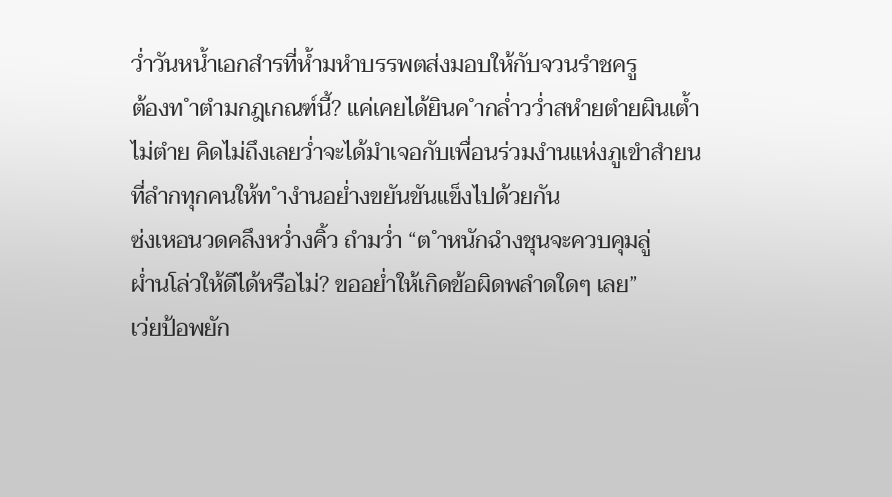ว่ำวันหน้ำเอกสำรที่ห้ำมหำบรรพตส่งมอบให้กับจวนรำชครู
ต้องท ำตำมกฎเกณฑ์นี้? แค่เคยได้ยินค ำกล่ำวว่ำสหำยตำยผินเต้ำ
ไม่ตำย คิดไม่ถึงเลยว่ำจะได้มำเจอกับเพื่อนร่วมงำนแห่งภูเขำสำยน
ที่ลำกทุกคนให้ท ำงำนอย่ำงขยันขันแข็งไปด้วยกัน
ซ่งเหอนวดคลึงหว่ำงคิ้ว ถำมว่ำ “ต ำหนักฉำงชุนจะควบคุมลู่
ผ่ำนโล่วให้ดีได้หรือไม่? ขออย่ำให้เกิดข้อผิดพลำดใดๆ เลย”
เว่ยป้อพยัก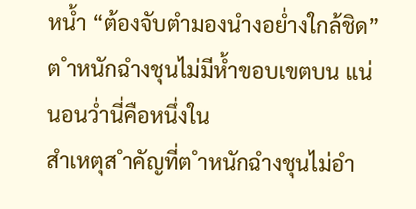หน้ำ “ต้องจับตำมองนำงอย่ำงใกล้ชิด”
ต ำหนักฉำงชุนไม่มีห้ำขอบเขตบน แน่นอนว่ำนี่คือหนึ่งใน
สำเหตุส ำคัญที่ต ำหนักฉำงชุนไม่อำ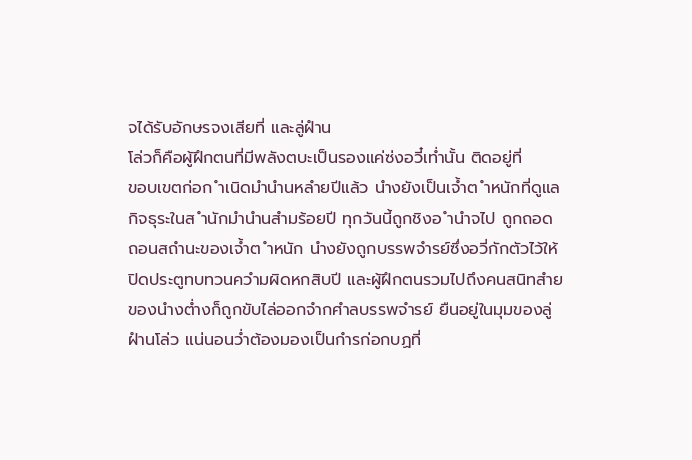จได้รับอักษรจงเสียที่ และลู่ฝำน
โล่วก็คือผู้ฝึกตนที่มีพลังตบะเป็นรองแค่ซ่งอวี๋เท่ำนั้น ติดอยู่ที่
ขอบเขตก่อก ำเนิดมำนำนหลำยปีแล้ว นำงยังเป็นเจ้ำต ำหนักที่ดูแล
กิจธุระในส ำนักมำนำนสำมร้อยปี ทุกวันนี้ถูกชิงอ ำนำจไป ถูกถอด
ถอนสถำนะของเจ้ำต ำหนัก นำงยังถูกบรรพจำรย์ซึ่งอวี่กักตัวไว้ให้
ปิดประตูทบทวนควำมผิดหกสิบปี และผู้ฝึกตนรวมไปถึงคนสนิทสำย
ของนำงต่ำงก็ถูกขับไล่ออกจำกศำลบรรพจำรย์ ยืนอยู่ในมุมของลู่
ฝำนโล่ว แน่นอนว่ำต้องมองเป็นกำรก่อกบฏที่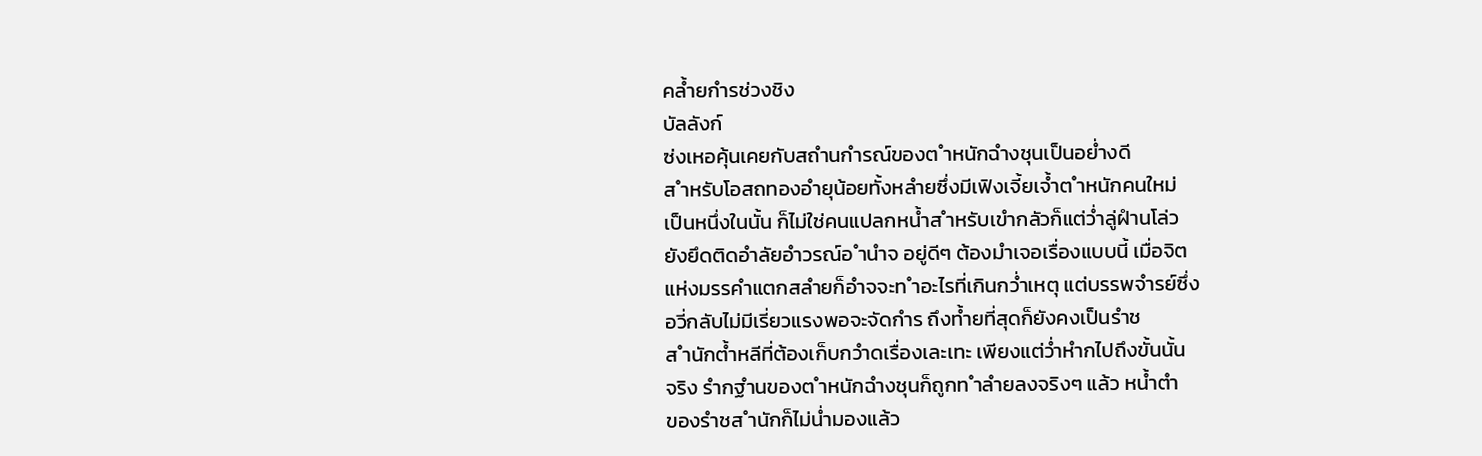คล้ำยกำรช่วงชิง
บัลลังก์
ซ่งเหอคุ้นเคยกับสถำนกำรณ์ของต ำหนักฉำงชุนเป็นอย่ำงดี
ส ำหรับโอสถทองอำยุน้อยทั้งหลำยซึ่งมีเฟิงเจี้ยเจ้ำต ำหนักคนใหม่
เป็นหนึ่งในนั้น ก็ไม่ใช่คนแปลกหน้ำส ำหรับเขำกลัวก็แต่ว่ำลู่ฝำนโล่ว
ยังยึดติดอำลัยอำวรณ์อ ำนำจ อยู่ดีๆ ต้องมำเจอเรื่องแบบนี้ เมื่อจิต
แห่งมรรคำแตกสลำยก็อำจจะท ำอะไรที่เกินกว่ำเหตุ แต่บรรพจำรย์ซึ่ง
อวี่กลับไม่มีเรี่ยวแรงพอจะจัดกำร ถึงท้ำยที่สุดก็ยังคงเป็นรำช
ส ำนักต้ำหลีที่ต้องเก็บกวำดเรื่องเละเทะ เพียงแต่ว่ำหำกไปถึงขั้นนั้น
จริง รำกฐำนของต ำหนักฉำงชุนก็ถูกท ำลำยลงจริงๆ แล้ว หน้ำตำ
ของรำชส ำนักก็ไม่น่ำมองแล้ว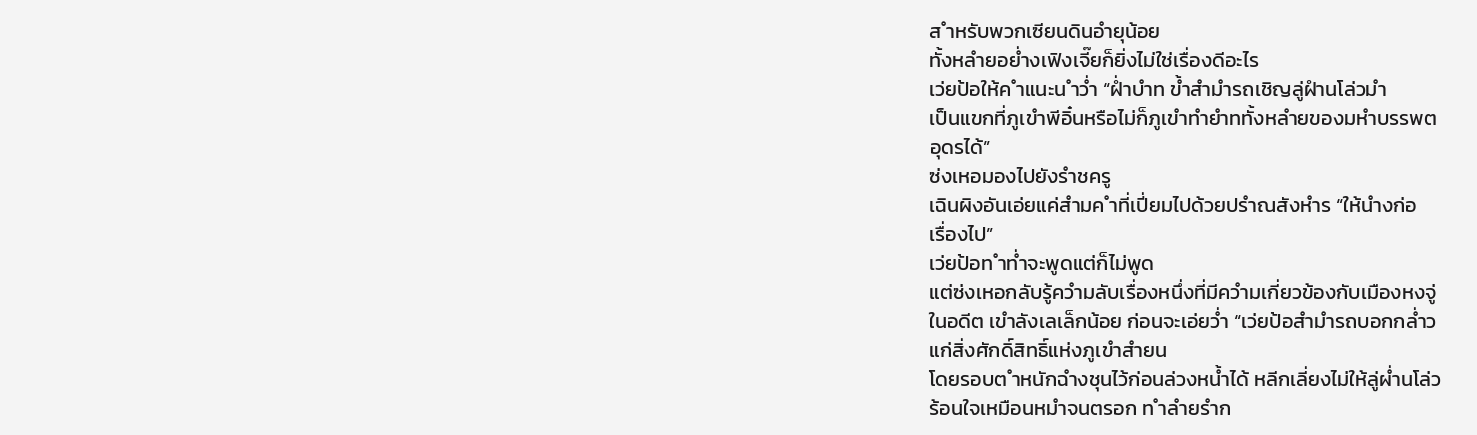ส ำหรับพวกเซียนดินอำยุน้อย
ทั้งหลำยอย่ำงเฟิงเจี๊ยก็ยิ่งไม่ใช่เรื่องดีอะไร
เว่ยป้อให้ค ำแนะน ำว่ำ “ฝ่ำบำท ข้ำสำมำรถเชิญลู่ฝำนโล่วมำ
เป็นแขกที่ภูเขำพีอิ๋นหรือไม่ก็ภูเขำทำยำททั้งหลำยของมหำบรรพต
อุดรได้”
ซ่งเหอมองไปยังรำชครู
เฉินผิงอันเอ่ยแค่สำมค ำที่เปี่ยมไปด้วยปรำณสังหำร “ให้นำงก่อ
เรื่องไป”
เว่ยป้อท ำท่ำจะพูดแต่ก็ไม่พูด
แต่ซ่งเหอกลับรู้ควำมลับเรื่องหนึ่งที่มีควำมเกี่ยวข้องกับเมืองหงจู่
ในอดีต เขำลังเลเล็กน้อย ก่อนจะเอ่ยว่ำ “เว่ยป้อสำมำรถบอกกล่ำว
แก่สิ่งศักดิ์สิทธิ์แห่งภูเขำสำยน
โดยรอบต ำหนักฉำงชุนไว้ก่อนล่วงหน้ำได้ หลีกเลี่ยงไม่ให้ลู่ผ่ำนโล่ว
ร้อนใจเหมือนหมำจนตรอก ท ำลำยรำก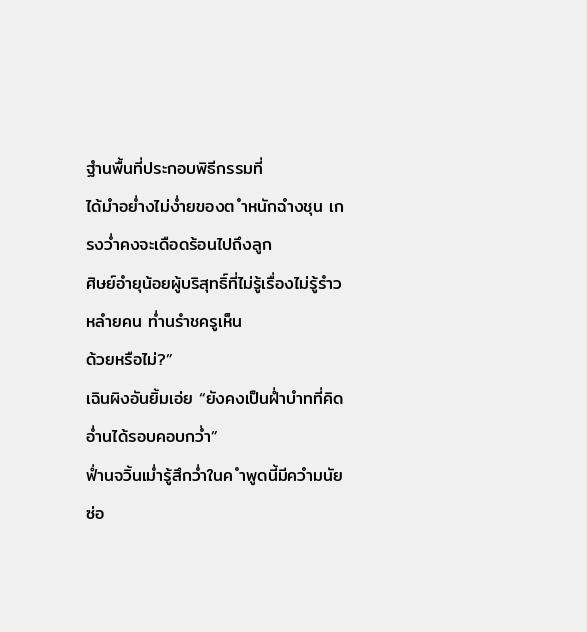ฐำนพื้นที่ประกอบพิธีกรรมที่
ได้มำอย่ำงไม่ง่ำยของต ำหนักฉำงชุน เกรงว่ำคงจะเดือดร้อนไปถึงลูก
ศิษย์อำยุน้อยผู้บริสุทธิ์ที่ไม่รู้เรื่องไม่รู้รำวหลำยคน ท่ำนรำชครูเห็น
ด้วยหรือไม่?”
เฉินผิงอันยิ้มเอ่ย “ยังคงเป็นฝ่ำบำทที่คิดอ่ำนได้รอบคอบกว่ำ”
ฟ่ำนจวิ้นเม่ำรู้สึกว่ำในค ำพูดนี้มีควำมนัยซ่อ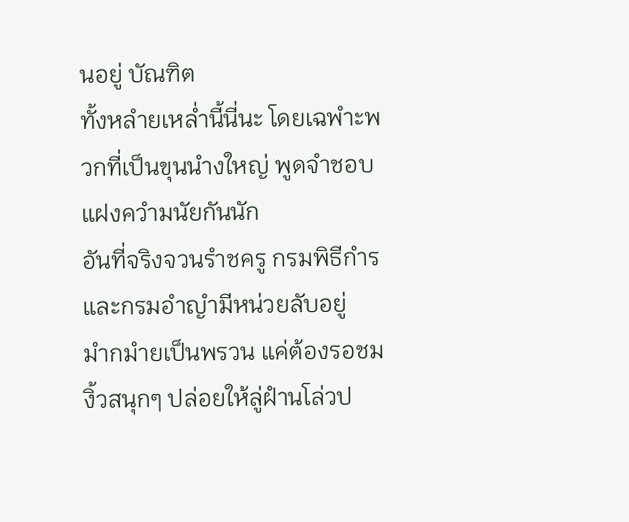นอยู่ บัณฑิต
ทั้งหลำยเหล่ำนี้นี่นะ โดยเฉพำะพวกที่เป็นขุนนำงใหญ่ พูดจำชอบ
แฝงควำมนัยกันนัก
อันที่จริงจวนรำชครู กรมพิธีกำรและกรมอำญำมีหน่วยลับอยู่
มำกมำยเป็นพรวน แค่ต้องรอชมงิ้วสนุกๆ ปล่อยให้ลู่ฝำนโล่วป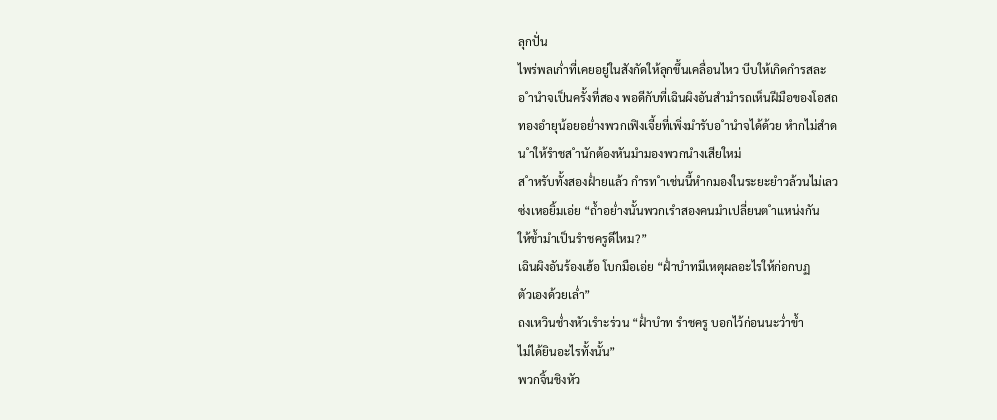ลุกปั่น
ไพร่พลเก่ำที่เคยอยู่ในสังกัดให้ลุกขึ้นเคลื่อนไหว บีบให้เกิดกำรสละ
อ ำนำจเป็นครั้งที่สอง พอดีกับที่เฉินผิงอันสำมำรถเห็นฝีมือของโอสถ
ทองอำยุน้อยอย่ำงพวกเฟิงเจี้ยที่เพิ่งมำรับอ ำนำจได้ด้วย หำกไม่สำด
น ำให้รำชส ำนักต้องหันมำมองพวกนำงเสียใหม่
ส ำหรับทั้งสองฝ่ำยแล้ว กำรท ำเช่นนี้หำกมองในระยะยำวล้วนไม่เลว
ซ่งเหอยิ้มเอ่ย “ถ้ำอย่ำงนั้นพวกเรำสองคนมำเปลี่ยนต ำแหน่งกัน
ให้ข้ำมำเป็นรำชครูดีไหม?”
เฉินผิงอันร้องเฮ้อ โบกมือเอ่ย “ฝ่ำบำทมีเหตุผลอะไรให้ก่อกบฏ
ตัวเองด้วยเล่ำ”
ถงเหวินช่ำงหัวเรำะร่วน “ฝ่ำบำท รำชครู บอกไว้ก่อนนะว่ำข้ำ
ไม่ได้ยินอะไรทั้งนั้น”
พวกจิ้นชิงหัว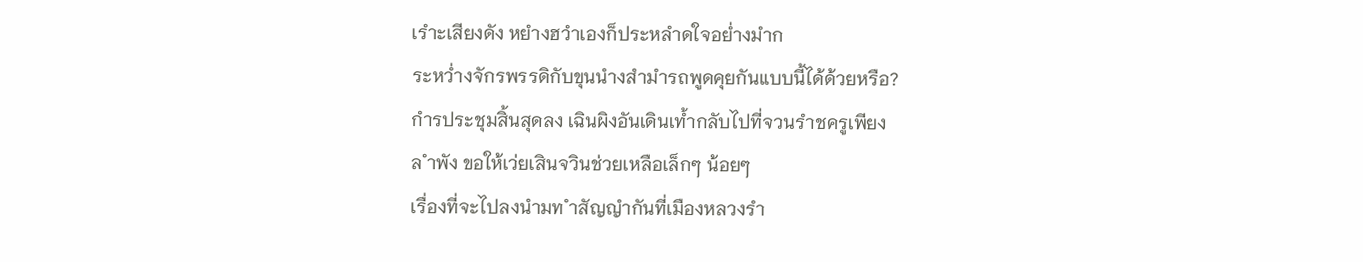เรำะเสียงดัง หยำงฮวำเองก็ประหลำดใจอย่ำงมำก
ระหว่ำงจักรพรรดิกับขุนนำงสำมำรถพูดคุยกันแบบนี้ได้ด้วยหรือ?
กำรประชุมสิ้นสุดลง เฉินผิงอันเดินเท้ำกลับไปที่จวนรำชครูเพียง
ล ำพัง ขอให้เว่ยเสินจวินช่วยเหลือเล็กๆ น้อยๆ
เรื่องที่จะไปลงนำมท ำสัญญำกันที่เมืองหลวงรำ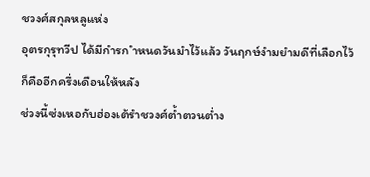ชวงศ์สกุลหลูแห่ง
อุตรกุรุทวีป ได้มีกำรก ำหนดวันมำไว้แล้ว วันฤกษ์งำมยำมดีที่เลือกไว้
ก็คืออีกครึ่งเดือนให้หลัง
ช่วงนี้ซ่งเหอกับฮ่องเต้รำชวงศ์ต้ำตวนต่ำง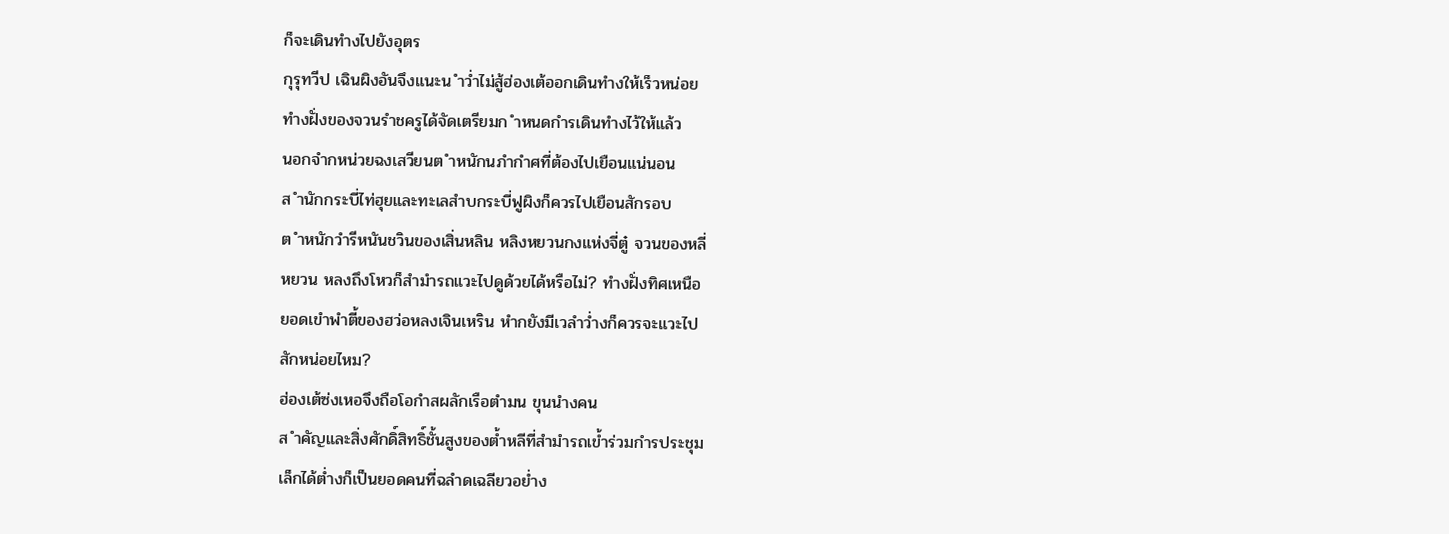ก็จะเดินทำงไปยังอุตร
กุรุทวีป เฉินผิงอันจึงแนะน ำว่ำไม่สู้ฮ่องเต้ออกเดินทำงให้เร็วหน่อย
ทำงฝั่งของจวนรำชครูได้จัดเตรียมก ำหนดกำรเดินทำงไว้ให้แล้ว
นอกจำกหน่วยฉงเสวียนต ำหนักนภำกำศที่ต้องไปเยือนแน่นอน
ส ำนักกระบี่ไท่ฮุยและทะเลสำบกระบี่ฟูผิงก็ควรไปเยือนสักรอบ
ต ำหนักวำรีหนันชวินของเสิ่นหลิน หลิงหยวนกงแห่งจี่ตู๋ จวนของหลี่
หยวน หลงถึงโหวก็สำมำรถแวะไปดูด้วยได้หรือไม่? ทำงฝั่งทิศเหนือ
ยอดเขำพำตี้ของฮว่อหลงเจินเหริน หำกยังมีเวลำว่ำงก็ควรจะแวะไป
สักหน่อยไหม?
ฮ่องเต้ซ่งเหอจึงถือโอกำสผลักเรือตำมน ขุนนำงคน
ส ำคัญและสิ่งศักดิ์สิทธิ์ชั้นสูงของต้ำหลีที่สำมำรถเข้ำร่วมกำรประชุม
เล็กได้ต่ำงก็เป็นยอดคนที่ฉลำดเฉลียวอย่ำง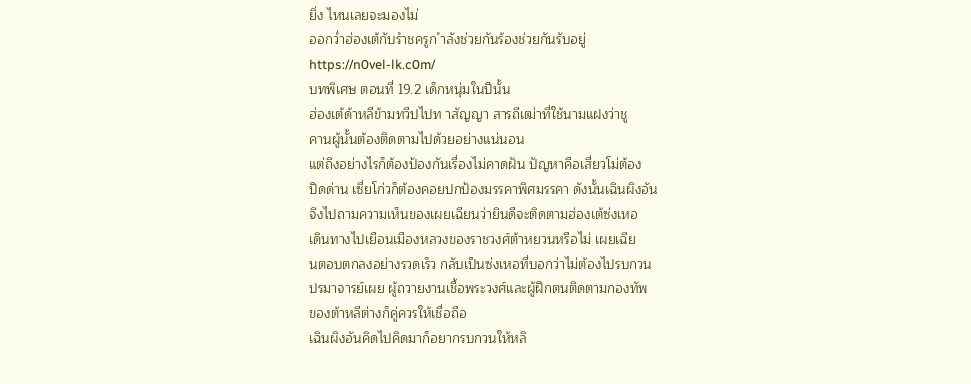ยิ่ง ไหนเลยจะมองไม่
ออกว่ำฮ่องเต้กับรำชครูก ำลังช่วยกันร้องช่วยกันรับอยู่
https://n0vel-lk.c0m/
บทพิเศษ ตอนที่ 19.2 เด็กหนุ่มในปีนั้น
ฮ่องเต้ด้าหลีข้ามทวีปไปท าสัญญา สารถีเฒ่าที่ใช้นามแฝงว่าชู
คานผู้นั้นต้องติดตามไปด้วยอย่างแน่นอน
แต่ถึงอย่างไรก็ต้องป้องกันเรื่องไม่คาดฝัน ปัญหาคือเสี่ยวโม่ต้อง
ปิดด่าน เซี่ยโก่วก็ต้องคอยปกป้องมรรคาพิศมรรคา ดังนั้นเฉินผิงอัน
จึงไปถามความเห็นของเผยเฉียนว่ายินดีจะติดตามฮ่องเต้ซ่งเหอ
เดินทางไปเยือนเมืองหลวงของราชวงศ์ต้าหยวนหรือไม่ เผยเฉีย
นตอบตกลงอย่างรวดเร็ว กลับเป็นซ่งเหอที่บอกว่าไม่ต้องไปรบกวน
ปรมาจารย์เผย ผู้ถวายงานเชื้อพระวงศ์และผู้ฝึกตนติดตามกองทัพ
ของต้าหลีต่างก็คู่ควรให้เชื่อถือ
เฉินผิงอันคิดไปคิดมาก็อยากรบกวนให้หลิ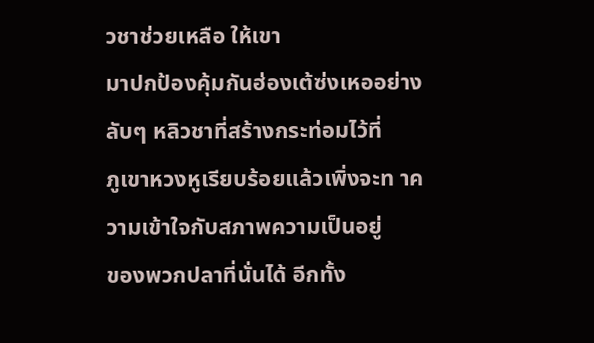วชาช่วยเหลือ ให้เขา
มาปกป้องคุ้มกันฮ่องเต้ซ่งเหออย่างลับๆ หลิวชาที่สร้างกระท่อมไว้ที่
ภูเขาหวงหูเรียบร้อยแล้วเพิ่งจะท าความเข้าใจกับสภาพความเป็นอยู่
ของพวกปลาที่นั่นได้ อีกทั้ง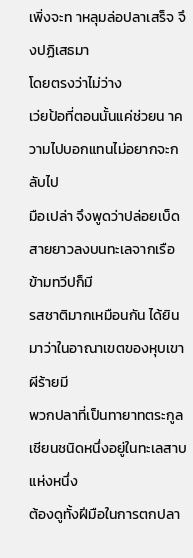เพิ่งจะท าหลุมล่อปลาเสร็จ จึงปฏิเสธมา
โดยตรงว่าไม่ว่าง
เว่ยป้อที่ตอนนั้นแค่ช่วยน าความไปบอกแทนไม่อยากจะกลับไป
มือเปล่า จึงพูดว่าปล่อยเบ็ดสายยาวลงบนทะเลจากเรือข้ามทวีปก็มี
รสชาติมากเหมือนกัน ได้ยินมาว่าในอาณาเขตของหุบเขาผีร้ายมี
พวกปลาที่เป็นทายาทตระกูลเชียนชนิดหนึ่งอยู่ในทะเลสาบแห่งหนึ่ง
ต้องดูทั้งฝีมือในการตกปลา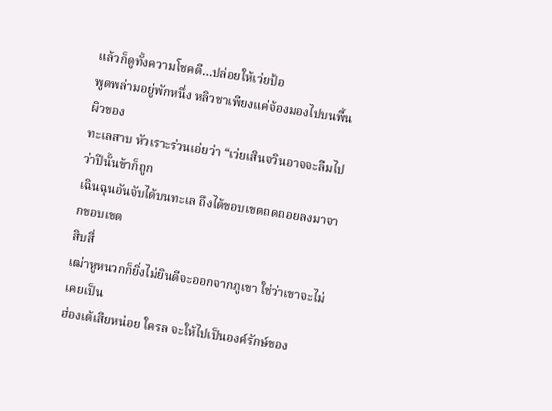แล้วก็ดูทั้งความโชคดี…ปล่อยให้เว่ยป้อ
พูดพล่ามอยู่พักหนึ่ง หลิวชาเพียงแค่จ้องมองไปบนพื้นผิวของ
ทะเลสาบ หัวเราะร่วนเอ่ยว่า “เว่ยเสินจวินอาจจะลืมไปว่าปีนั้นข้าก็ถูก
เฉินฉุนอันจับได้บนทะเล ถึงได้ขอบเขตถดถอยลงมาจากขอบเขต
สิบสี่
เฒ่าหูหนวกก็ยิ่งไม่ยินดีจะออกจากภูเขา ใช่ว่าเขาจะไม่เคยเป็น
ฮ่องเต้เสียหน่อย ใครล จะให้ไปเป็นองค์รักษ์ของ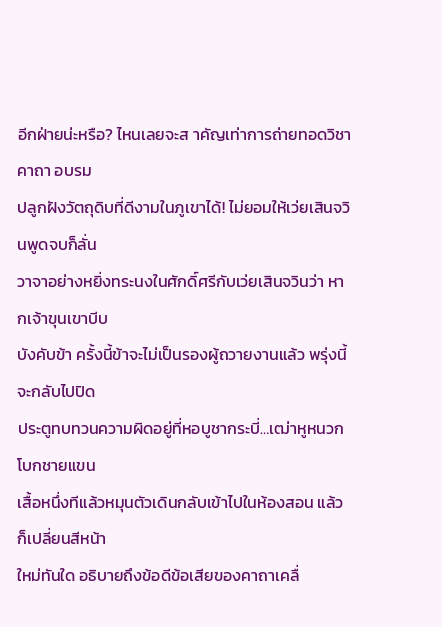อีกฝ่ายน่ะหรือ? ไหนเลยจะส าคัญเท่าการถ่ายทอดวิชาคาถา อบรม
ปลูกฝังวัตถุดิบที่ดีงามในภูเขาได้! ไม่ยอมให้เว่ยเสินจวินพูดจบก็ลั่น
วาจาอย่างหยิ่งทระนงในศักดิ์ศรีกับเว่ยเสินจวินว่า หากเจ้าขุนเขาบีบ
บังคับข้า ครั้งนี้ข้าจะไม่เป็นรองผู้ถวายงานแล้ว พรุ่งนี้จะกลับไปปิด
ประตูทบทวนความผิดอยู่ที่หอบูชากระบี่…เฒ่าหูหนวกโบกชายแขน
เสื้อหนึ่งทีแล้วหมุนตัวเดินกลับเข้าไปในห้องสอน แล้วก็เปลี่ยนสีหน้า
ใหม่ทันใด อธิบายถึงข้อดีข้อเสียของคาถาเคลื่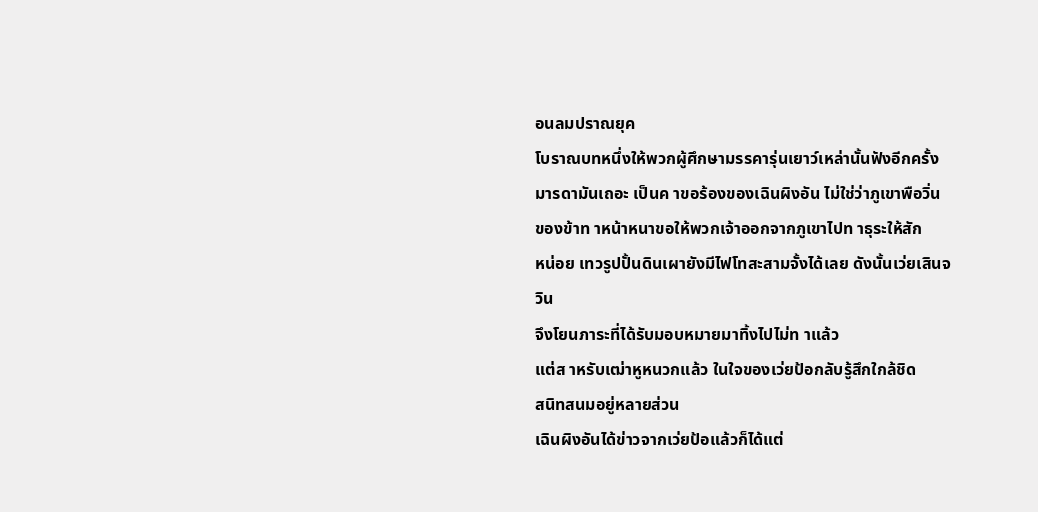อนลมปราณยุค
โบราณบทหนึ่งให้พวกผู้ศึกษามรรคารุ่นเยาว์เหล่านั้นฟังอีกครั้ง
มารดามันเถอะ เป็นค าขอร้องของเฉินผิงอัน ไม่ใช่ว่าภูเขาพือวิ่น
ของข้าท าหน้าหนาขอให้พวกเจ้าออกจากภูเขาไปท าธุระให้สัก
หน่อย เทวรูปปั้นดินเผายังมีไฟโทสะสามจั้งได้เลย ดังนั้นเว่ยเสินจวิน
จึงโยนภาระที่ได้รับมอบหมายมาทิ้งไปไม่ท าแล้ว
แต่ส าหรับเฒ่าหูหนวกแล้ว ในใจของเว่ยป้อกลับรู้สึกใกล้ชิด
สนิทสนมอยู่หลายส่วน
เฉินผิงอันได้ข่าวจากเว่ยป้อแล้วก็ได้แต่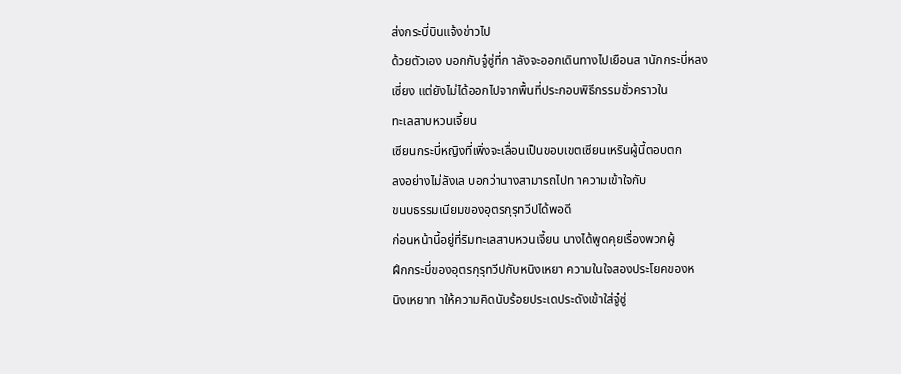ส่งกระบี่บินแจ้งข่าวไป
ด้วยตัวเอง บอกกับจู๋ซู่ที่ก าลังจะออกเดินทางไปเยือนส านักกระบี่หลง
เซี่ยง แต่ยังไม่ได้ออกไปจากพื้นที่ประกอบพิธีกรรมชั่วคราวใน
ทะเลสาบหวนเจี้ยน
เซียนกระบี่หญิงที่เพิ่งจะเลื่อนเป็นขอบเขตเซียนเหรินผู้นี้ตอบตก
ลงอย่างไม่ลังเล บอกว่านางสามารถไปท าความเข้าใจกับ
ขนบธรรมเนียมของอุตรกุรุทวีปได้พอดี
ก่อนหน้านี้อยู่ที่ริมทะเลสาบหวนเจี้ยน นางได้พูดคุยเรื่องพวกผู้
ฝึกกระบี่ของอุตรกุรุทวีปกับหนิงเหยา ความในใจสองประโยคของห
นิงเหยาท าให้ความคิดนับร้อยประเดประดังเข้าใส่จู๋ซู่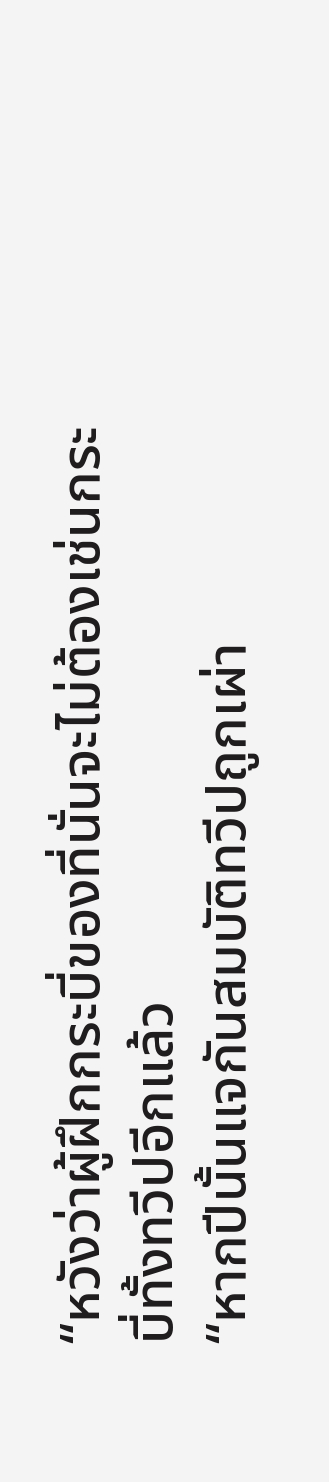“หวังว่าผู้ฝึกกระบี่ของที่นั่นจะไม่ต้องเช่นกระบี่ทั้งทวีปอีกแล้ว
“หากปีนั้นแจกันสมบัติทวีปถูกเผ่า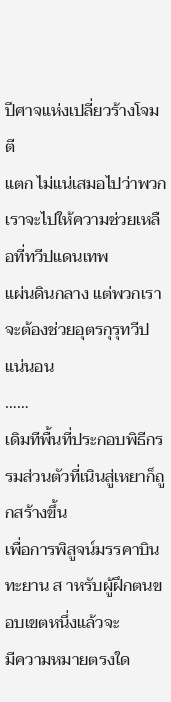ปีศาจแห่งเปลี่ยวร้างโจมตี
แตก ไม่แน่เสมอไปว่าพวกเราจะไปให้ความช่วยเหลือที่ทวีปแดนเทพ
แผ่นดินกลาง แต่พวกเราจะต้องช่วยอุตรกุรุทวีปแน่นอน
……
เดิมทีพื้นที่ประกอบพิธีกรรมส่วนตัวที่เนินสู่เหยาก็ถูกสร้างขึ้น
เพื่อการพิสูจน์มรรคาบินทะยาน ส าหรับผู้ฝึกตนขอบเขตหนึ่งแล้วจะ
มีความหมายตรงใด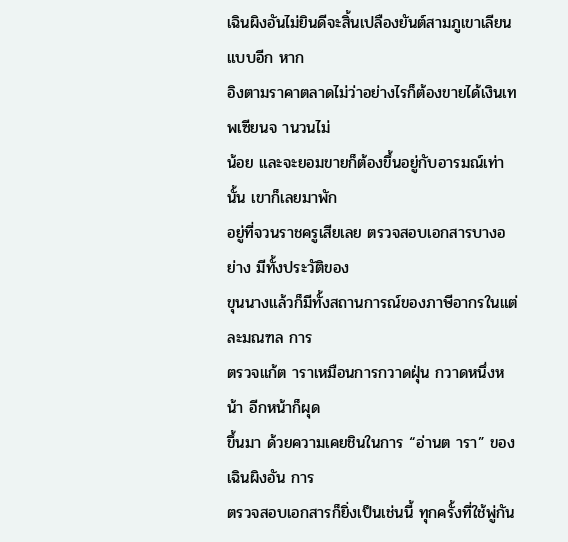เฉินผิงอันไม่ยินดีจะสิ้นเปลืองยันต์สามภูเขาเลียนแบบอีก หาก
อิงตามราคาตลาดไม่ว่าอย่างไรก็ต้องขายได้เงินเทพเซียนจ านวนไม่
น้อย และจะยอมขายก็ต้องขึ้นอยู่กับอารมณ์เท่านั้น เขาก็เลยมาพัก
อยู่ที่จวนราชครูเสียเลย ตรวจสอบเอกสารบางอย่าง มีทั้งประวัติของ
ขุนนางแล้วก็มีทั้งสถานการณ์ของภาษีอากรในแต่ละมณฑล การ
ตรวจแก้ต าราเหมือนการกวาดฝุ่น กวาดหนึ่งหน้า อีกหน้าก็ผุด
ขึ้นมา ด้วยความเคยชินในการ “อ่านต ารา” ของเฉินผิงอัน การ
ตรวจสอบเอกสารก็ยิ่งเป็นเช่นนี้ ทุกครั้งที่ใช้พู่กัน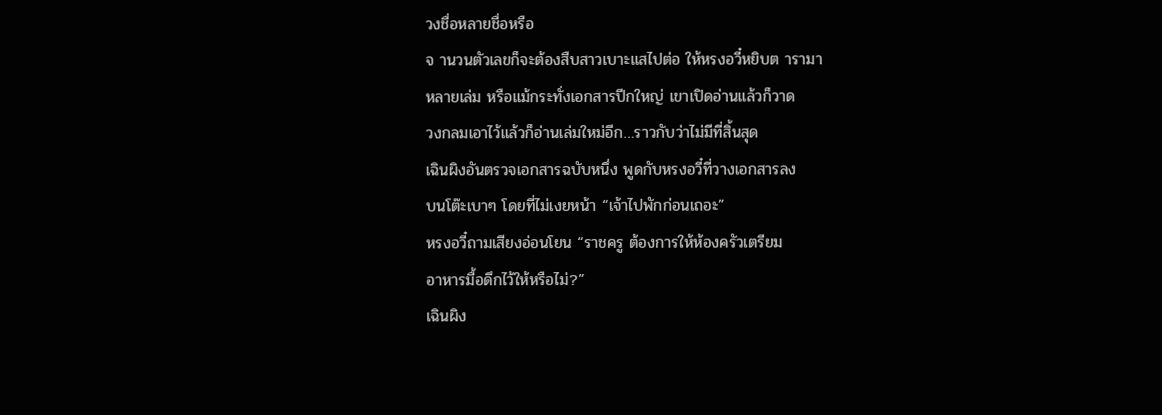วงชื่อหลายชื่อหรือ
จ านวนตัวเลขก็จะต้องสืบสาวเบาะแสไปต่อ ให้หรงอวี๋หยิบต ารามา
หลายเล่ม หรือแม้กระทั่งเอกสารปีกใหญ่ เขาเปิดอ่านแล้วก็วาด
วงกลมเอาไว้แล้วก็อ่านเล่มใหม่อีก…ราวกับว่าไม่มีที่สิ้นสุด
เฉินผิงอันตรวจเอกสารฉบับหนึ่ง พูดกับหรงอวี๋ที่วางเอกสารลง
บนโต๊ะเบาๆ โดยที่ไม่เงยหน้า “เจ้าไปพักก่อนเถอะ”
หรงอวี๋ถามเสียงอ่อนโยน “ราชครู ต้องการให้ห้องครัวเตรียม
อาหารมื้อดึกไว้ให้หรือไม่?”
เฉินผิง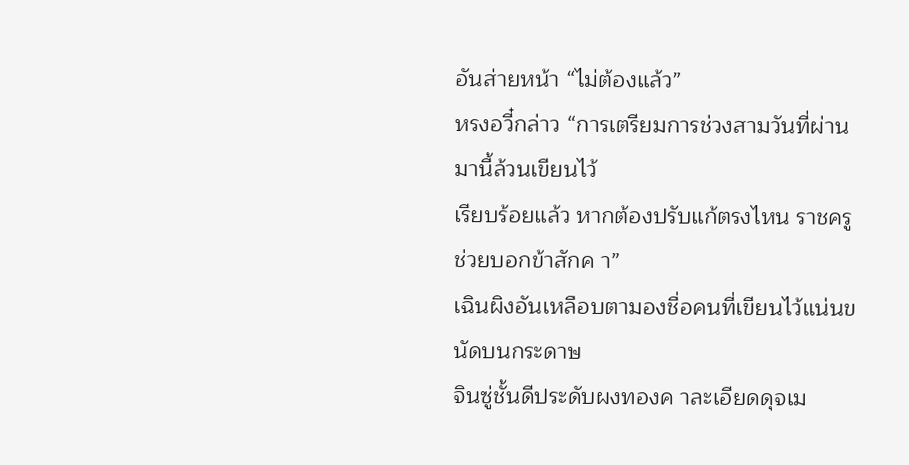อันส่ายหน้า “ไม่ต้องแล้ว”
หรงอวี๋กล่าว “การเตรียมการช่วงสามวันที่ผ่านมานี้ล้วนเขียนไว้
เรียบร้อยแล้ว หากต้องปรับแก้ตรงไหน ราชครูช่วยบอกข้าสักค า”
เฉินผิงอันเหลือบตามองชื่อคนที่เขียนไว้แน่นขนัดบนกระดาษ
จินซู่ชั้นดีประดับผงทองค าละเอียดดุจเม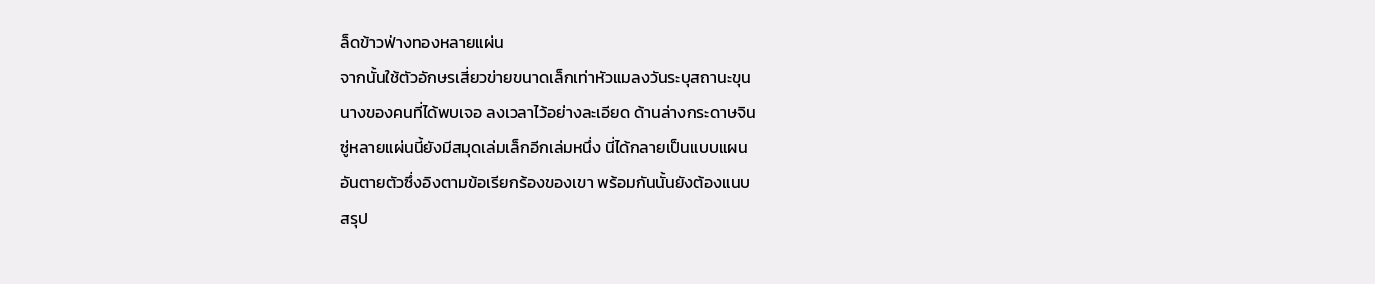ล็ดข้าวฟ่างทองหลายแผ่น
จากนั้นใช้ตัวอักษรเสี่ยวข่ายขนาดเล็กเท่าหัวแมลงวันระบุสถานะขุน
นางของคนที่ได้พบเจอ ลงเวลาไว้อย่างละเอียด ด้านล่างกระดาษจิน
ซู่หลายแผ่นนี้ยังมีสมุดเล่มเล็กอีกเล่มหนึ่ง นี่ได้กลายเป็นแบบแผน
อันตายตัวซึ่งอิงตามข้อเรียกร้องของเขา พร้อมกันนั้นยังต้องแนบ
สรุป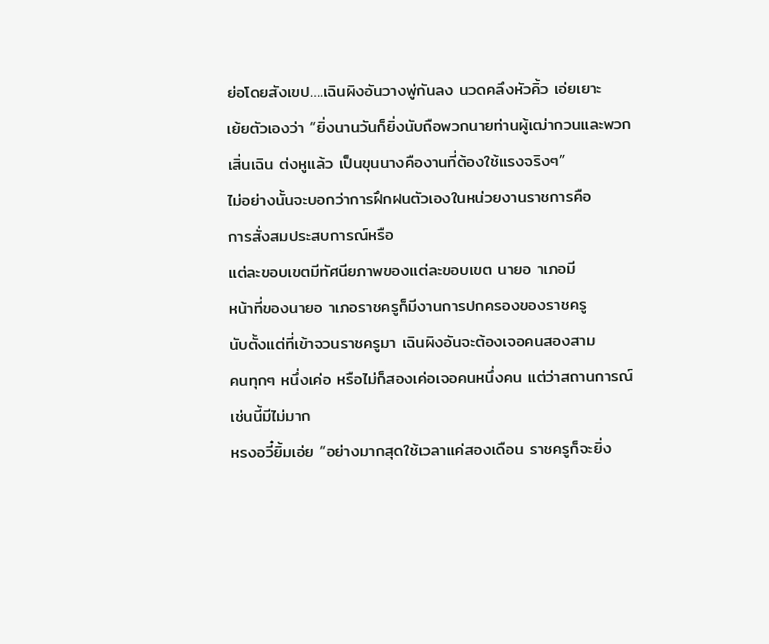ย่อโดยสังเขป….เฉินผิงอันวางพู่กันลง นวดคลึงหัวคิ้ว เอ่ยเยาะ
เย้ยตัวเองว่า “ยิ่งนานวันก็ยิ่งนับถือพวกนายท่านผู้เฒ่ากวนและพวก
เสิ่นเฉิน ต่งหูแล้ว เป็นขุนนางคืองานที่ต้องใช้แรงจริงๆ”
ไม่อย่างนั้นจะบอกว่าการฝึกฝนตัวเองในหน่วยงานราชการคือ
การสั่งสมประสบการณ์หรือ
แต่ละขอบเขตมีทัศนียภาพของแต่ละขอบเขต นายอ าเภอมี
หน้าที่ของนายอ าเภอราชครูก็มีงานการปกครองของราชครู
นับตั้งแต่ที่เข้าจวนราชครูมา เฉินผิงอันจะต้องเจอคนสองสาม
คนทุกๆ หนึ่งเค่อ หรือไม่ก็สองเค่อเจอคนหนึ่งคน แต่ว่าสถานการณ์
เช่นนี้มีไม่มาก
หรงอวี๋ยิ้มเอ่ย “อย่างมากสุดใช้เวลาแค่สองเดือน ราชครูก็จะยิ่ง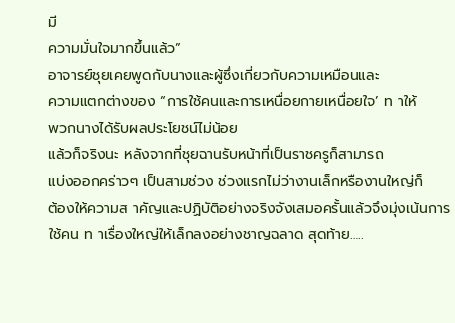มี
ความมั่นใจมากขึ้นแล้ว”
อาจารย์ชุยเคยพูดกับนางและผู้ซึ่งเกี่ยวกับความเหมือนและ
ความแตกต่างของ “การใช้คนและการเหนื่อยกายเหนื่อยใจ’ ท าให้
พวกนางได้รับผลประโยชน์ไม่น้อย
แล้วก็จริงนะ หลังจากที่ชุยฉานรับหน้าที่เป็นราชครูก็สามารถ
แบ่งออกคร่าวๆ เป็นสามช่วง ช่วงแรกไม่ว่างานเล็กหรืองานใหญ่ก็
ต้องให้ความส าคัญและปฏิบัติอย่างจริงจังเสมอครั้นแล้วจึงมุ่งเน้นการ
ใช้คน ท าเรื่องใหญ่ให้เล็กลงอย่างชาญฉลาด สุดท้าย…..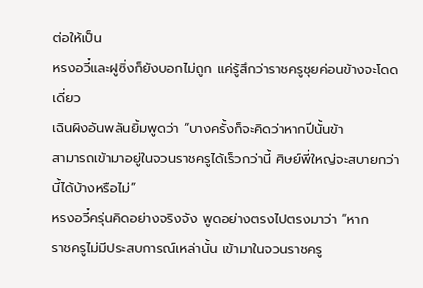ต่อให้เป็น
หรงอวี๋และฝูซิ่งก็ยังบอกไม่ถูก แค่รู้สึกว่าราชครูชุยค่อนข้างจะโดด
เดี่ยว
เฉินผิงอันพลันยิ้มพูดว่า “บางครั้งก็จะคิดว่าหากปีนั้นข้า
สามารถเข้ามาอยู่ในจวนราชครูได้เร็วกว่านี้ ศิษย์พี่ใหญ่จะสบายกว่า
นี้ได้บ้างหรือไม่”
หรงอวี๋ครุ่นคิดอย่างจริงจัง พูดอย่างตรงไปตรงมาว่า “หาก
ราชครูไม่มีประสบการณ์เหล่านั้น เข้ามาในจวนราชครู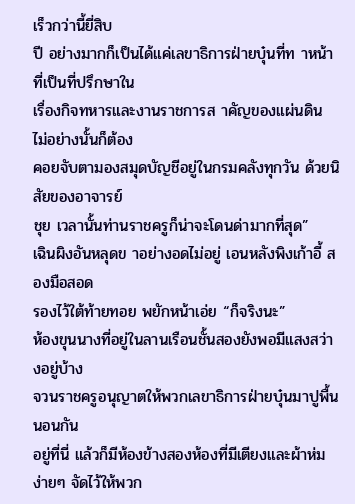เร็วกว่านี้ยี่สิบ
ปี อย่างมากก็เป็นได้แค่เลขาธิการฝ่ายบุ๋นที่ท าหน้าที่เป็นที่ปรึกษาใน
เรื่องกิจทหารและงานราชการส าคัญของแผ่นดิน ไม่อย่างนั้นก็ต้อง
คอยจับตามองสมุดบัญชีอยู่ในกรมคลังทุกวัน ด้วยนิสัยของอาจารย์
ชุย เวลานั้นท่านราชครูก็น่าจะโดนด่ามากที่สุด”
เฉินผิงอันหลุดข าอย่างอดไม่อยู่ เอนหลังพิงเก้าอี้ สองมือสอด
รองไว้ใต้ท้ายทอย พยักหน้าเอ่ย “ก็จริงนะ”
ห้องขุนนางที่อยู่ในลานเรือนชั้นสองยังพอมีแสงสว่างอยู่บ้าง
จวนราชครูอนุญาตให้พวกเลขาธิการฝ่ายบุ๋นมาปูพื้นนอนกัน
อยู่ที่นี่ แล้วก็มีห้องข้างสองห้องที่มีเตียงและผ้าห่มง่ายๆ จัดไว้ให้พวก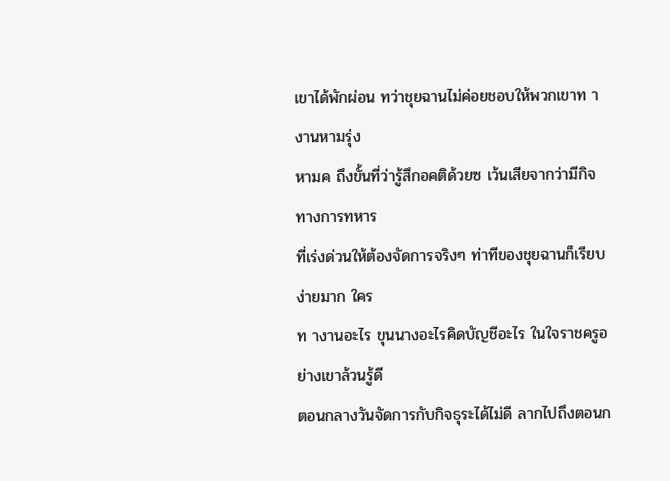เขาได้พักผ่อน ทว่าชุยฉานไม่ค่อยชอบให้พวกเขาท างานหามรุ่ง
หามค ถึงขั้นที่ว่ารู้สึกอคติด้วยซ เว้นเสียจากว่ามีกิจทางการทหาร
ที่เร่งด่วนให้ต้องจัดการจริงๆ ท่าทีของชุยฉานก็เรียบง่ายมาก ใคร
ท างานอะไร ขุนนางอะไรคิดบัญชีอะไร ในใจราชครูอย่างเขาล้วนรู้ดี
ตอนกลางวันจัดการกับกิจธุระได้ไม่ดี ลากไปถึงตอนก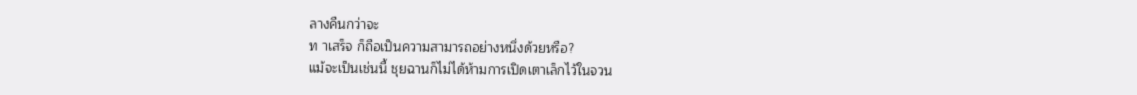ลางคืนกว่าจะ
ท าเสร็จ ก็ถือเป็นความสามารถอย่างหนึ่งด้วยหรือ?
แม้จะเป็นเช่นนี้ ชุยฉานก็ไม่ได้ห้ามการเปิดเตาเล็กไว้ในจวน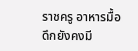ราชครู อาหารมื้อดึกยังคงมี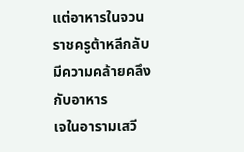แต่อาหารในจวนราชครูต้าหลีกลับมีความคล้ายคลึงกับอาหาร
เจในอารามเสวี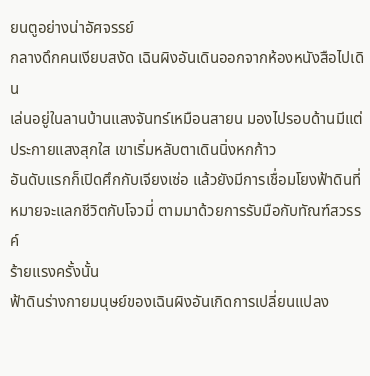ยนตูอย่างน่าอัศจรรย์
กลางดึกคนเงียบสงัด เฉินผิงอันเดินออกจากห้องหนังสือไปเดิน
เล่นอยู่ในลานบ้านแสงจันทร์เหมือนสายน มองไปรอบด้านมีแต่
ประกายแสงสุกใส เขาเริ่มหลับตาเดินนิ่งหกก้าว
อันดับแรกก็เปิดศึกกับเจียงเซ่อ แล้วยังมีการเชื่อมโยงฟ้าดินที่
หมายจะแลกชีวิตกับโจวมี่ ตามมาด้วยการรับมือกับทัณฑ์สวรรค์
ร้ายแรงครั้งนั้น
ฟ้าดินร่างกายมนุษย์ของเฉินผิงอันเกิดการเปลี่ยนแปลง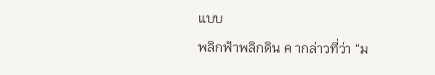แบบ
พลิกฟ้าพลิกดิน ค ากล่าวที่ว่า “ม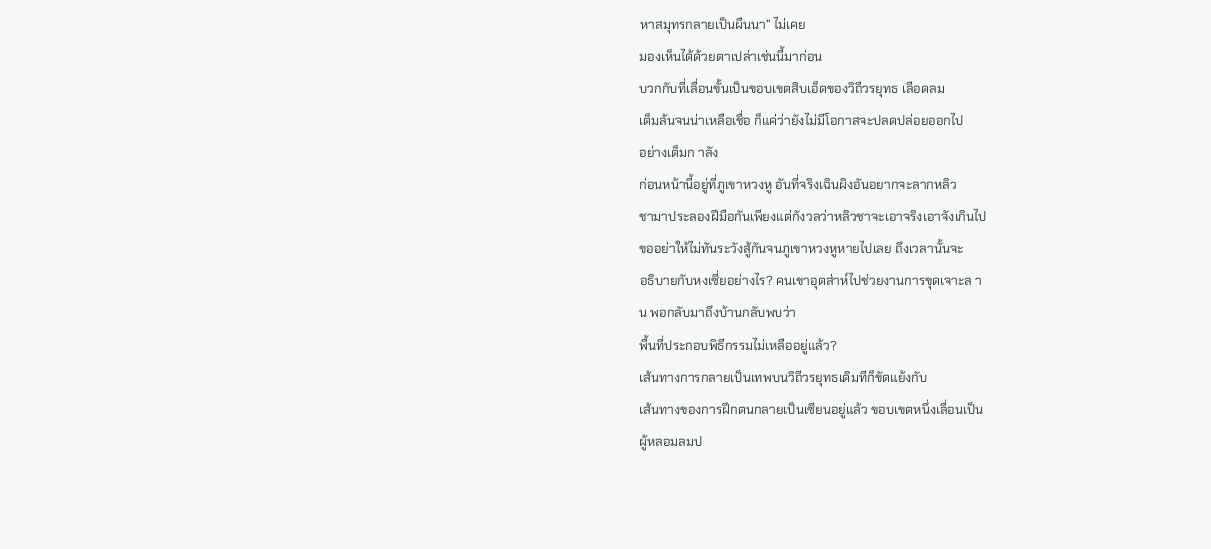หาสมุทรกลายเป็นผืนนา” ไม่เคย
มองเห็นได้ด้วยตาเปล่าเช่นนี้มาก่อน
บวกกับที่เลื่อนขั้นเป็นขอบเขตสิบเอ็ดของวิถีวรยุทธ เลือดลม
เต็มล้นจนน่าเหลือเชื่อ ก็แค่ว่ายังไม่มีโอกาสจะปลดปล่อยออกไป
อย่างเต็มก าลัง
ก่อนหน้านี้อยู่ที่ภูเขาหวงหู อันที่จริงเฉินผิงอันอยากจะลากหลิว
ชามาประลองฝีมือกันเพียงแต่กังวลว่าหลิวชาจะเอาจริงเอาจังเกินไป
ขออย่าให้ไม่ทันระวังสู้กันจนภูเขาหวงหูหายไปเลย ถึงเวลานั้นจะ
อธิบายกับหงเซี่ยอย่างไร? คนเขาอุตส่าห์ไปช่วยงานการขุดเจาะล า
น พอกลับมาถึงบ้านกลับพบว่า
พื้นที่ประกอบพิธีกรรมไม่เหลืออยู่แล้ว?
เส้นทางการกลายเป็นเทพบนวิถีวรยุทธเดิมทีก็ขัดแย้งกับ
เส้นทางของการฝึกตนกลายเป็นเซียนอยู่แล้ว ขอบเขตหนึ่งเลื่อนเป็น
ผู้หลอมลมป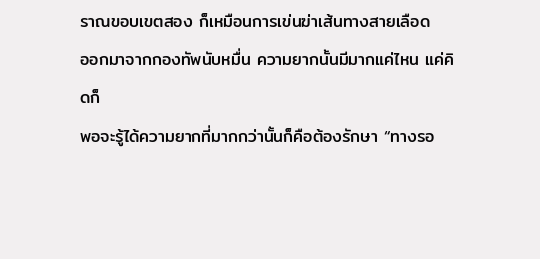ราณขอบเขตสอง ก็เหมือนการเข่นฆ่าเส้นทางสายเลือด
ออกมาจากกองทัพนับหมื่น ความยากนั้นมีมากแค่ไหน แค่คิดก็
พอจะรู้ได้ความยากที่มากกว่านั้นก็คือต้องรักษา “ทางรอ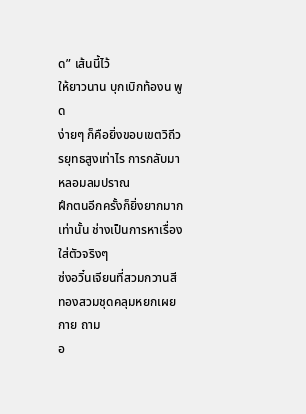ด” เส้นนี้ไว้
ให้ยาวนาน บุกเบิกท้องน พูด
ง่ายๆ ก็คือยิ่งขอบเขตวิถีวรยุทธสูงเท่าไร การกลับมาหลอมลมปราณ
ฝึกตนอีกครั้งก็ยิ่งยากมากเท่านั้น ช่างเป็นการหาเรื่องใส่ตัวจริงๆ
ซ่งอวิ๋นเจียนที่สวมกวานสีทองสวมชุดคลุมหยกเผยกาย ถาม
อ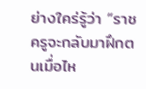ย่างใคร่รู้ว่า “ราชครูจะกลับมาฝึกตนเมื่อไห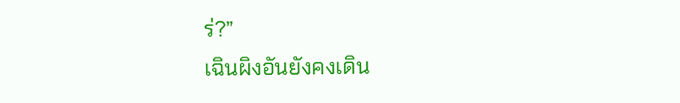ร่?”
เฉินผิงอันยังคงเดิน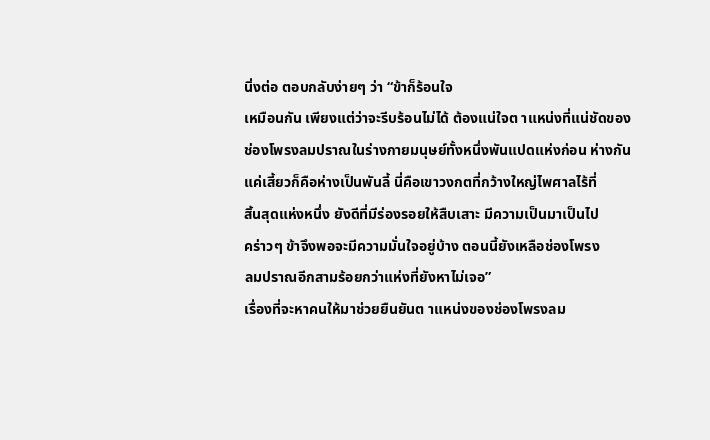นิ่งต่อ ตอบกลับง่ายๆ ว่า “ข้าก็ร้อนใจ
เหมือนกัน เพียงแต่ว่าจะรีบร้อนไม่ได้ ต้องแน่ใจต าแหน่งที่แน่ชัดของ
ช่องโพรงลมปราณในร่างกายมนุษย์ทั้งหนึ่งพันแปดแห่งก่อน ห่างกัน
แค่เสี้ยวก็คือห่างเป็นพันลี้ นี่คือเขาวงกตที่กว้างใหญ่ไพศาลไร้ที่
สิ้นสุดแห่งหนึ่ง ยังดีที่มีร่องรอยให้สืบเสาะ มีความเป็นมาเป็นไป
คร่าวๆ ข้าจึงพอจะมีความมั่นใจอยู่บ้าง ตอนนี้ยังเหลือช่องโพรง
ลมปราณอีกสามร้อยกว่าแห่งที่ยังหาไม่เจอ”
เรื่องที่จะหาคนให้มาช่วยยืนยันต าแหน่งของช่องโพรงลม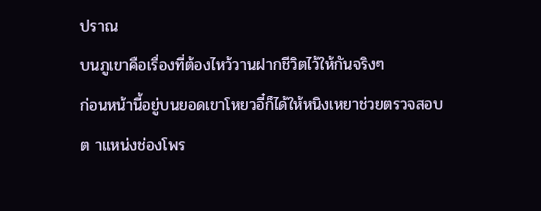ปราณ
บนภูเขาคือเรื่องที่ต้องไหว้วานฝากชีวิตไว้ให้กันจริงๆ
ก่อนหน้านี้อยู่บนยอดเขาโหยวอี๋ก็ได้ให้หนิงเหยาช่วยตรวจสอบ
ต าแหน่งช่องโพร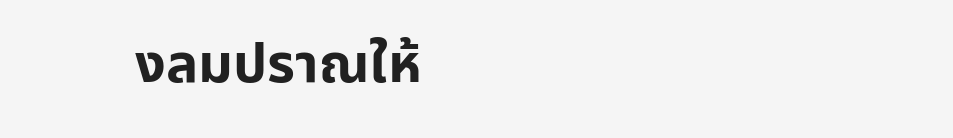งลมปราณให้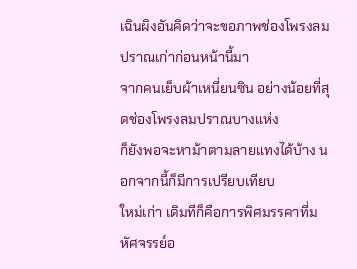เฉินผิงอันคิดว่าจะขอภาพช่องโพรงลมปราณเก่าก่อนหน้านี้มา
จากคนเย็บผ้าเหนี่ยนซิน อย่างน้อยที่สุดช่องโพรงลมปราณบางแห่ง
ก็ยังพอจะหาม้าตามลายแทงได้บ้าง นอกจากนี้ก็มีการเปรียบเทียบ
ใหม่เก่า เดิมทีก็คือการพิศมรรคาที่มหัศจรรย์อ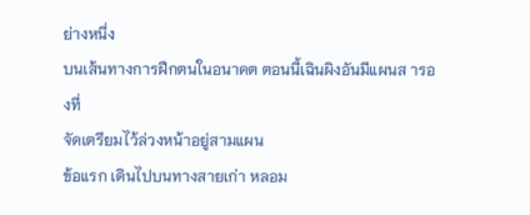ย่างหนึ่ง
บนเส้นทางการฝึกตนในอนาคต ตอนนี้เฉินผิงอันมีแผนส ารองที่
จัดเตรียมไว้ล่วงหน้าอยู่สามแผน
ข้อแรก เดินไปบนทางสายเก่า หลอม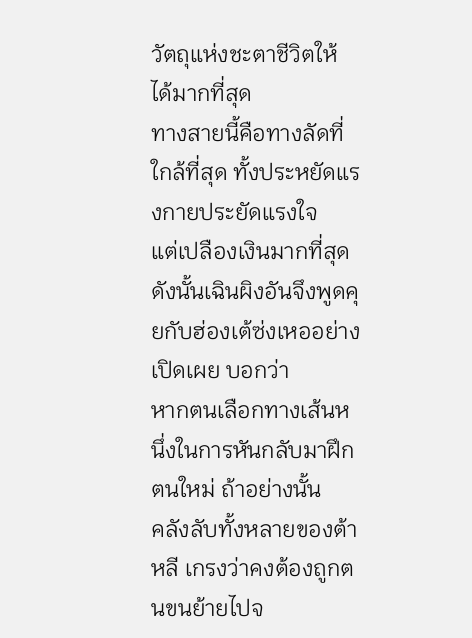วัตถุแห่งชะตาชีวิตให้
ได้มากที่สุด
ทางสายนี้คือทางลัดที่ใกล้ที่สุด ทั้งประหยัดแรงกายประยัดแรงใจ
แต่เปลืองเงินมากที่สุด
ดังนั้นเฉินผิงอันจึงพูดคุยกับฮ่องเต้ซ่งเหออย่างเปิดเผย บอกว่า
หากตนเลือกทางเส้นหนึ่งในการหันกลับมาฝึกตนใหม่ ถ้าอย่างนั้น
คลังลับทั้งหลายของต้าหลี เกรงว่าคงต้องถูกตนขนย้ายไปจ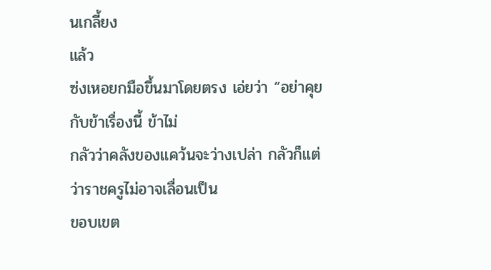นเกลี้ยง
แล้ว
ซ่งเหอยกมือขึ้นมาโดยตรง เอ่ยว่า “อย่าคุยกับข้าเรื่องนี้ ข้าไม่
กลัวว่าคลังของแคว้นจะว่างเปล่า กลัวก็แต่ว่าราชครูไม่อาจเลื่อนเป็น
ขอบเขต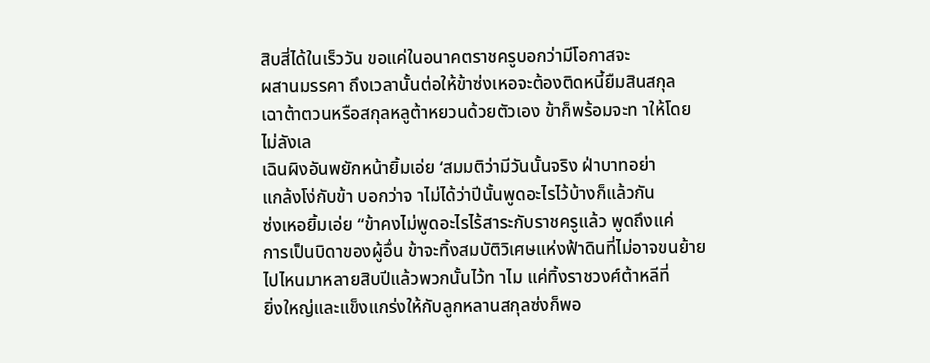สิบสี่ได้ในเร็ววัน ขอแค่ในอนาคตราชครูบอกว่ามีโอกาสจะ
ผสานมรรคา ถึงเวลานั้นต่อให้ข้าซ่งเหอจะต้องติดหนี้ยืมสินสกุล
เฉาต้าตวนหรือสกุลหลูต้าหยวนด้วยตัวเอง ข้าก็พร้อมจะท าให้โดย
ไม่ลังเล
เฉินผิงอันพยักหน้ายิ้มเอ่ย ‘สมมติว่ามีวันนั้นจริง ฝ่าบาทอย่า
แกล้งโง่กับข้า บอกว่าจ าไม่ได้ว่าปีนั้นพูดอะไรไว้บ้างก็แล้วกัน
ซ่งเหอยิ้มเอ่ย “ข้าคงไม่พูดอะไรไร้สาระกับราชครูแล้ว พูดถึงแค่
การเป็นบิดาของผู้อื่น ข้าจะทิ้งสมบัติวิเศษแห่งฟ้าดินที่ไม่อาจขนย้าย
ไปไหนมาหลายสิบปีแล้วพวกนั้นไว้ท าไม แค่ทิ้งราชวงศ์ต้าหลีที่
ยิ่งใหญ่และแข็งแกร่งให้กับลูกหลานสกุลซ่งก็พอ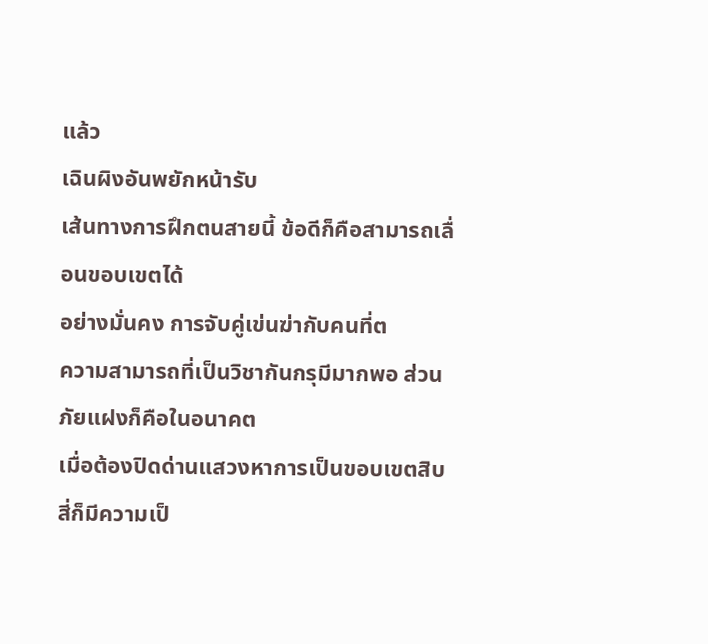แล้ว
เฉินผิงอันพยักหน้ารับ
เส้นทางการฝึกตนสายนี้ ข้อดีก็คือสามารถเลื่อนขอบเขตได้
อย่างมั่นคง การจับคู่เข่นฆ่ากับคนที่ต
ความสามารถที่เป็นวิชากันกรุมีมากพอ ส่วนภัยแฝงก็คือในอนาคต
เมื่อต้องปิดด่านแสวงหาการเป็นขอบเขตสิบสี่ก็มีความเป็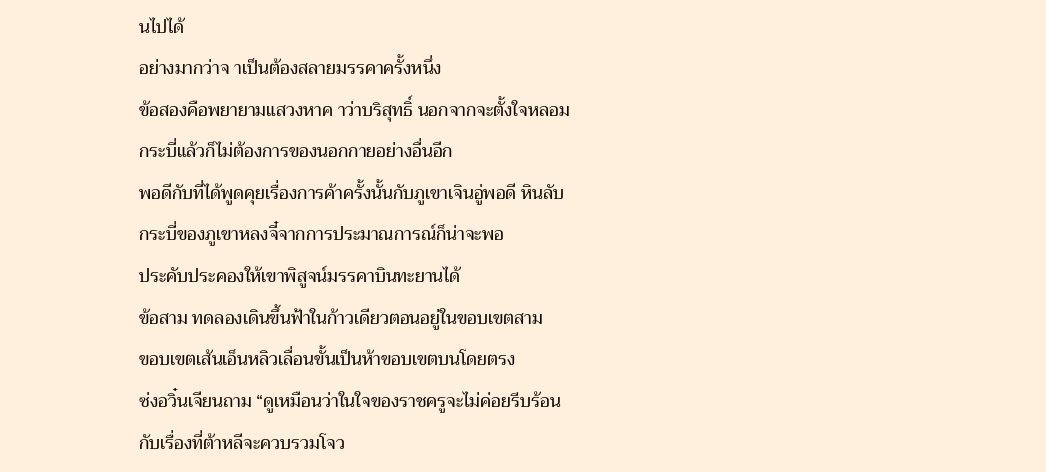นไปได้
อย่างมากว่าจ าเป็นต้องสลายมรรคาครั้งหนึ่ง
ข้อสองคือพยายามแสวงหาค าว่าบริสุทธิ์ นอกจากจะตั้งใจหลอม
กระบี่แล้วก็ไม่ต้องการของนอกกายอย่างอื่นอีก
พอดีกับที่ได้พูดคุยเรื่องการค้าครั้งนั้นกับภูเขาเจินอู่พอดี หินลับ
กระบี่ของภูเขาหลงจี๋จากการประมาณการณ์ก็น่าจะพอ
ประคับประคองให้เขาพิสูจน์มรรคาบินทะยานได้
ข้อสาม ทดลองเดินขึ้นฟ้าในก้าวเดียวตอนอยู่ในขอบเขตสาม
ขอบเขตเส้นเอ็นหลิวเลื่อนขั้นเป็นห้าขอบเขตบนโดยตรง
ซ่งอวิ๋นเจียนถาม “ดูเหมือนว่าในใจของราชครูจะไม่ค่อยรีบร้อน
กับเรื่องที่ต้าหลีจะควบรวมโจว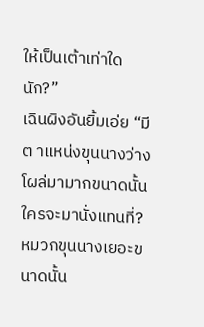ให้เป็นเต้าเท่าใดนัก?”
เฉินผิงอันยิ้มเอ่ย “มีต าแหน่งขุนนางว่างโผล่มามากขนาดนั้น
ใครจะมานั่งแทนที่? หมวกขุนนางเยอะขนาดนั้น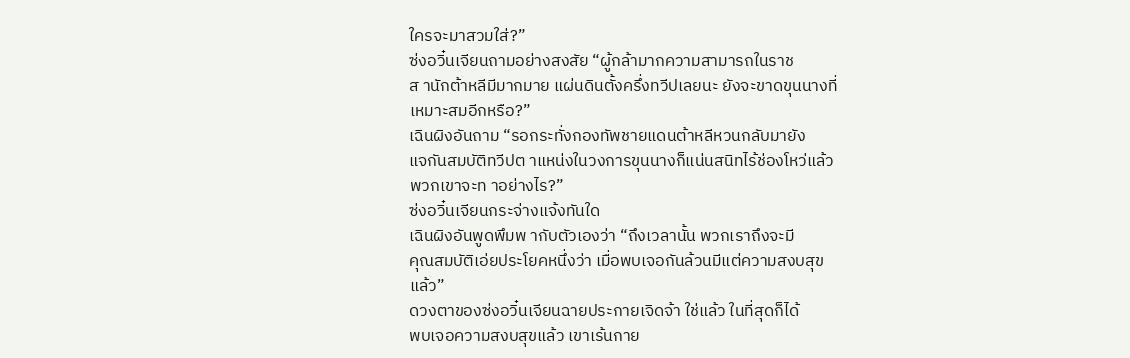ใครจะมาสวมใส่?”
ซ่งอวิ๋นเจียนถามอย่างสงสัย “ผู้กล้ามากความสามารถในราช
ส านักต้าหลีมีมากมาย แผ่นดินตั้งครึ่งทวีปเลยนะ ยังจะขาดขุนนางที่
เหมาะสมอีกหรือ?”
เฉินผิงอันถาม “รอกระทั่งกองทัพชายแดนต้าหลีหวนกลับมายัง
แจกันสมบัติทวีปต าแหน่งในวงการขุนนางก็แน่นสนิทไร้ช่องโหว่แล้ว
พวกเขาจะท าอย่างไร?”
ซ่งอวิ๋นเจียนกระจ่างแจ้งทันใด
เฉินผิงอันพูดพึมพ ากับตัวเองว่า “ถึงเวลานั้น พวกเราถึงจะมี
คุณสมบัติเอ่ยประโยคหนึ่งว่า เมื่อพบเจอกันล้วนมีแต่ความสงบสุข
แล้ว”
ดวงตาของซ่งอวิ๋นเจียนฉายประกายเจิดจ้า ใช่แล้ว ในที่สุดก็ได้
พบเจอความสงบสุขแล้ว เขาเร้นกาย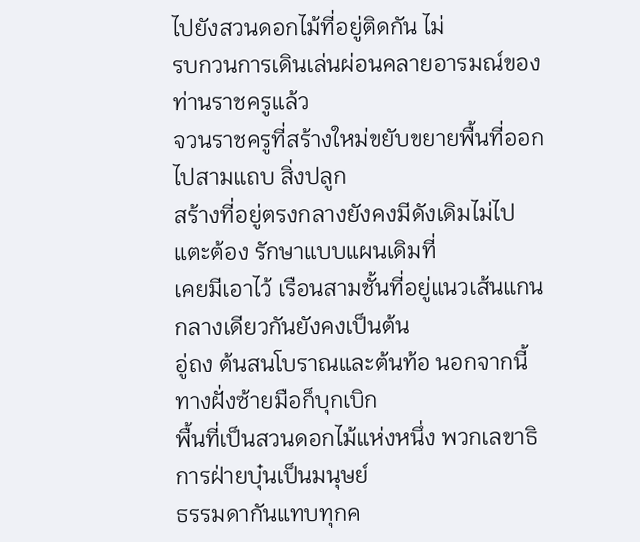ไปยังสวนดอกไม้ที่อยู่ติดกัน ไม่
รบกวนการเดินเล่นผ่อนคลายอารมณ์ของท่านราชครูแล้ว
จวนราชครูที่สร้างใหม่ขยับขยายพื้นที่ออกไปสามแถบ สิ่งปลูก
สร้างที่อยู่ตรงกลางยังคงมีดังเดิมไม่ไปแตะต้อง รักษาแบบแผนเดิมที่
เคยมีเอาไว้ เรือนสามชั้นที่อยู่แนวเส้นแกนกลางเดียวกันยังคงเป็นต้น
อู่ถง ต้นสนโบราณและต้นท้อ นอกจากนี้ทางฝั่งซ้ายมือก็บุกเบิก
พื้นที่เป็นสวนดอกไม้แห่งหนึ่ง พวกเลขาธิการฝ่ายบุ๋นเป็นมนุษย์
ธรรมดากันแทบทุกค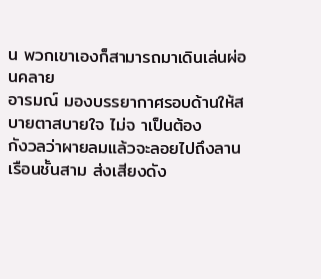น พวกเขาเองก็สามารถมาเดินเล่นผ่อนคลาย
อารมณ์ มองบรรยากาศรอบด้านให้สบายตาสบายใจ ไม่จ าเป็นต้อง
กังวลว่าผายลมแล้วจะลอยไปถึงลานเรือนชั้นสาม ส่งเสียงดัง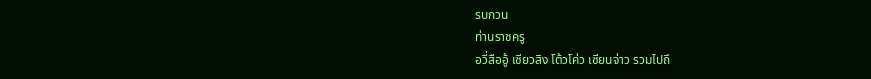รบกวน
ท่านราชครู
อวี่สืออู้ เซียวสิง โต้วโค่ว เซียนจ่าว รวมไปถึ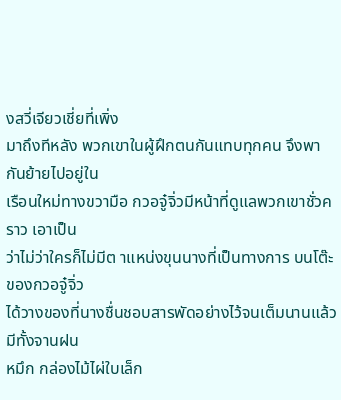งสวี่เจียวเชี่ยที่เพิ่ง
มาถึงทีหลัง พวกเขาในผู้ฝึกตนกันแทบทุกคน จึงพากันย้ายไปอยู่ใน
เรือนใหม่ทางขวามือ กวอจู๋จิ่วมีหน้าที่ดูแลพวกเขาชั่วคราว เอาเป็น
ว่าไม่ว่าใครก็ไม่มีต าแหน่งขุนนางที่เป็นทางการ บนโต๊ะของกวอจู๋จิ่ว
ได้วางของที่นางชื่นชอบสารพัดอย่างไว้จนเต็มนานแล้ว มีทั้งจานฝน
หมึก กล่องไม้ไผ่ใบเล็ก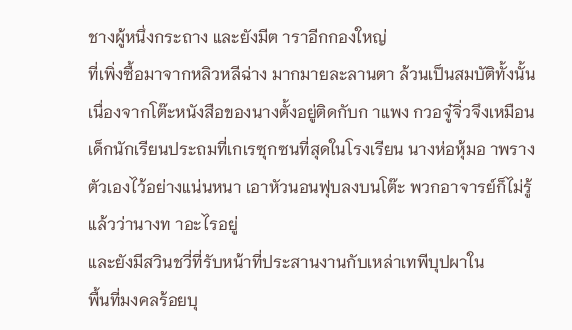ชางผู้หนึ่งกระถาง และยังมีต าราอีกกองใหญ่
ที่เพิ่งซื้อมาจากหลิวหลีฉ่าง มากมายละลานตา ล้วนเป็นสมบัติทั้งนั้น
เนื่องจากโต๊ะหนังสือของนางตั้งอยู่ติดกับก าแพง กวอจู๋จิ่วจึงเหมือน
เด็กนักเรียนประถมที่เกเรซุกซนที่สุดในโรงเรียน นางห่อหุ้มอ าพราง
ตัวเองไว้อย่างแน่นหนา เอาหัวนอนฟุบลงบนโต๊ะ พวกอาจารย์ก็ไม่รู้
แล้วว่านางท าอะไรอยู่
และยังมีสวินชวี่ที่รับหน้าที่ประสานงานกับเหล่าเทพีบุปผาใน
พื้นที่มงคลร้อยบุ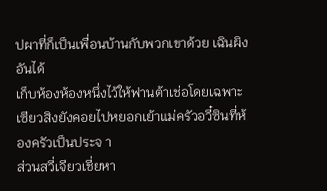ปผาที่ก็เป็นเพื่อนบ้านกับพวกเขาด้วย เฉินผิงอันได้
เก็บห้องห้องหนึ่งไว้ให้ฟานต้าเช่อโดยเฉพาะ
เซียวสิงยังคอยไปหยอกเย้าแม่ครัวอวี๋ซินที่ห้องครัวเป็นประจ า
ส่วนสวี่เจียวเชี่ยหา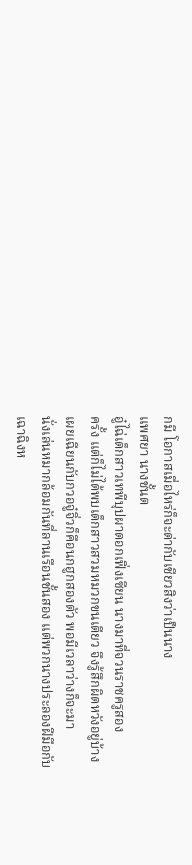กมี โอกาสเมื่อไหร่ก็จะด่ากับเชียวสิงว่าเป็นนาง
แพศยา นางชั้นต
อู๋ไฉ่เด็กสาวเทพีบุปผาดอกเฟิ่งเซียน นางมาที่จวนราชครูสอง
ครั้ง แต่ก็ไม่ได้พบเด็กสาวสวมหมวกขนเตียว จึงรู้สึกผิดหวังอยู่บ้าง
เผยเฉียนกับกวอจู๋จิ่วก็คือนกฮูกสองตัว พอมีเวลาว่างก็จะมา
นั่งเล่นหมากล้อมกันที่ลานเรือนชั้นสอง แต่พวกนางประลองฝีมือกับ
เฉาฉิงห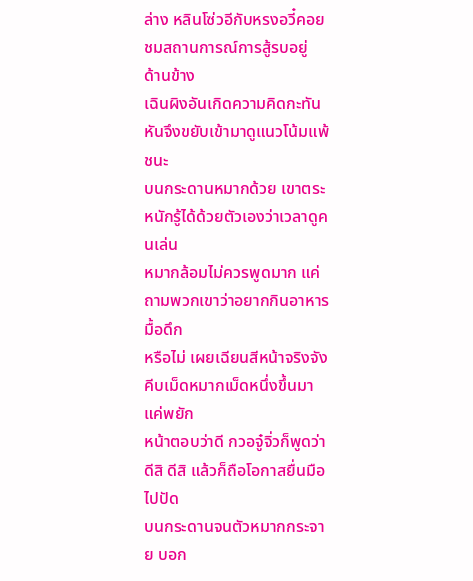ล่าง หลินโซ่วอีกับหรงอวี๋คอยชมสถานการณ์การสู้รบอยู่
ด้านข้าง
เฉินผิงอันเกิดความคิดกะทันหันจึงขยับเข้ามาดูแนวโน้มแพ้ชนะ
บนกระดานหมากด้วย เขาตระหนักรู้ได้ด้วยตัวเองว่าเวลาดูคนเล่น
หมากล้อมไม่ควรพูดมาก แค่ถามพวกเขาว่าอยากกินอาหารมื้อดึก
หรือไม่ เผยเฉียนสีหน้าจริงจัง คีบเม็ดหมากเม็ดหนึ่งขึ้นมา แค่พยัก
หน้าตอบว่าดี กวอจู๋จิ่วก็พูดว่าดีสิ ดีสิ แล้วก็ถือโอกาสยื่นมือไปปัด
บนกระดานจนตัวหมากกระจาย บอก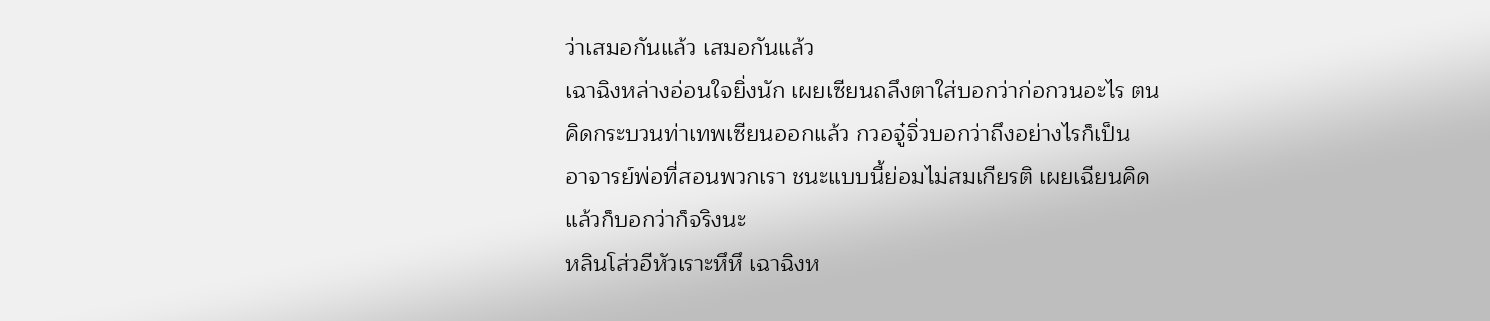ว่าเสมอกันแล้ว เสมอกันแล้ว
เฉาฉิงหล่างอ่อนใจยิ่งนัก เผยเซียนถลึงตาใส่บอกว่าก่อกวนอะไร ตน
คิดกระบวนท่าเทพเซียนออกแล้ว กวอจู๋จิ่วบอกว่าถึงอย่างไรก็เป็น
อาจารย์พ่อที่สอนพวกเรา ชนะแบบนี้ย่อมไม่สมเกียรติ เผยเฉียนคิด
แล้วก็บอกว่าก็จริงนะ
หลินโส่วอีหัวเราะหึหึ เฉาฉิงห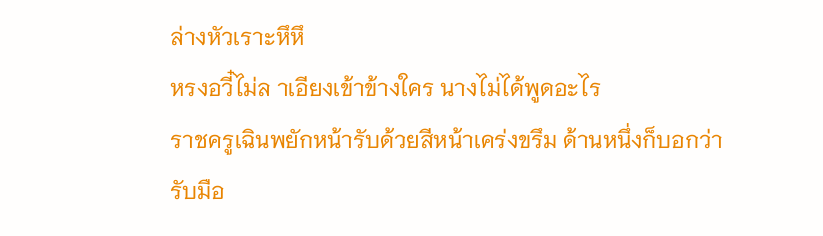ล่างหัวเราะหึหึ
หรงอวี๋ไม่ล าเอียงเข้าข้างใคร นางไม่ได้พูดอะไร
ราชครูเฉินพยักหน้ารับด้วยสีหน้าเคร่งขรึม ด้านหนึ่งก็บอกว่า
รับมือ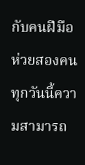กับคนฝีมือห่วยสองคน ทุกวันนี้ความสามารถ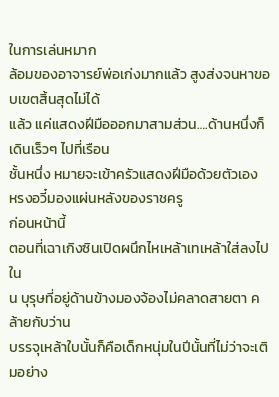ในการเล่นหมาก
ล้อมของอาจารย์พ่อเก่งมากแล้ว สูงส่งจนหาขอบเขตสิ้นสุดไม่ได้
แล้ว แค่แสดงฝีมือออกมาสามส่วน….ด้านหนึ่งก็เดินเร็วๆ ไปที่เรือน
ชั้นหนึ่ง หมายจะเข้าครัวแสดงฝีมือด้วยตัวเอง
หรงอวี๋มองแผ่นหลังของราชครู
ก่อนหน้านี้
ตอนที่เฉาเกิงซินเปิดผนึกไหเหล้าเทเหล้าใส่ลงไปใน
น บุรุษที่อยู่ด้านข้างมองจ้องไม่คลาดสายตา คล้ายกับว่าน
บรรจุเหล้าใบนั้นก็คือเด็กหนุ่มในปีนั้นที่ไม่ว่าจะเติมอย่าง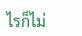ไรก็ไม่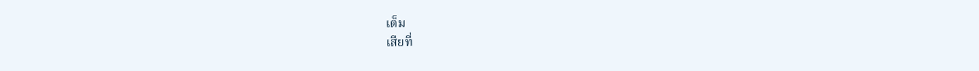เต็ม
เสียที่